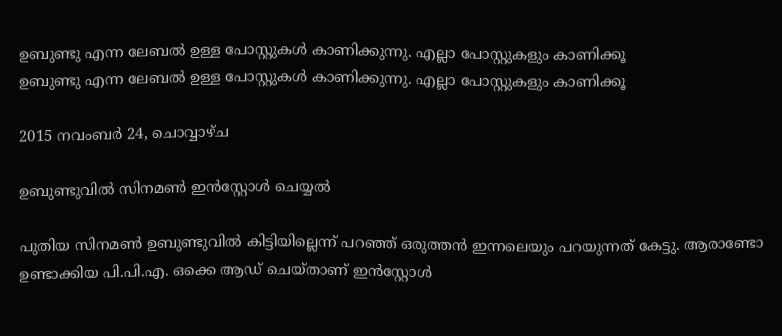ഉബുണ്ടു എന്ന ലേബല്‍ ഉള്ള പോസ്റ്റുകള്‍ കാണിക്കുന്നു. എല്ലാ പോസ്റ്റുകളും കാണിക്കൂ
ഉബുണ്ടു എന്ന ലേബല്‍ ഉള്ള പോസ്റ്റുകള്‍ കാണിക്കുന്നു. എല്ലാ പോസ്റ്റുകളും കാണിക്കൂ

2015 നവംബർ 24, ചൊവ്വാഴ്ച

ഉബുണ്ടുവിൽ സിനമൺ ഇൻസ്റ്റോൾ ചെയ്യൽ

പുതിയ സിനമൺ ഉബുണ്ടുവിൽ കിട്ടിയില്ലെന്ന് പറഞ്ഞ് ഒരുത്തൻ ഇന്നലെയും പറയുന്നത് കേട്ടു. ആരാണ്ടോ ഉണ്ടാക്കിയ പി.പി.എ. ഒക്കെ ആഡ് ചെയ്താണ് ഇൻസ്റ്റോൾ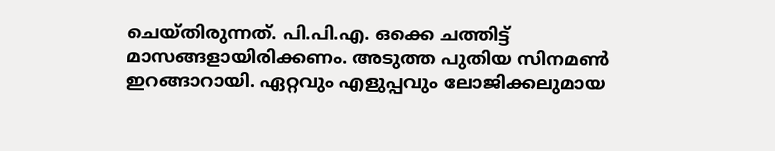ചെയ്തിരുന്നത്. പി.പി.എ. ഒക്കെ ചത്തിട്ട് മാസങ്ങളായിരിക്കണം. അടുത്ത പുതിയ സിനമൺ ഇറങ്ങാറായി. ഏറ്റവും എളുപ്പവും ലോജിക്കലുമായ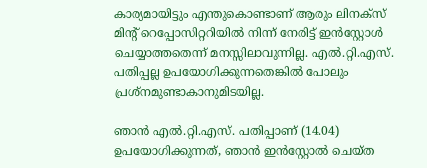കാര്യമായിട്ടും എന്തുകൊണ്ടാണ് ആരും ലിനക്സ് മിന്റ് റെപ്പോസിറ്ററിയിൽ നിന്ന് നേരിട്ട് ഇൻസ്റ്റോൾ ചെയ്യാത്തതെന്ന് മനസ്സിലാവുന്നില്ല. എൽ.റ്റി.എസ്. പതിപ്പല്ല ഉപയോഗിക്കുന്നതെങ്കിൽ പോലും പ്രശ്നമുണ്ടാകാനുമിടയില്ല.

ഞാൻ എൽ.റ്റി.എസ്. പതിപ്പാണ് (14.04) ഉപയോഗിക്കുന്നത്, ഞാൻ ഇൻസ്റ്റോൽ ചെയ്ത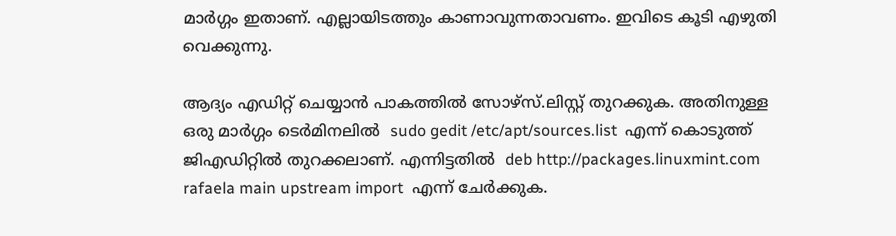മാർഗ്ഗം ഇതാണ്. എല്ലായിടത്തും കാണാവുന്നതാവണം. ഇവിടെ കൂടി എഴുതി വെക്കുന്നു.

ആദ്യം എഡിറ്റ് ചെയ്യാൻ പാകത്തിൽ സോഴ്സ്.ലിസ്റ്റ് തുറക്കുക. അതിനുള്ള ഒരു മാർഗ്ഗം ടെർമിനലിൽ  sudo gedit /etc/apt/sources.list  എന്ന് കൊടുത്ത് ജിഎഡിറ്റിൽ തുറക്കലാണ്. എന്നിട്ടതിൽ  deb http://packages.linuxmint.com rafaela main upstream import  എന്ന് ചേർക്കുക.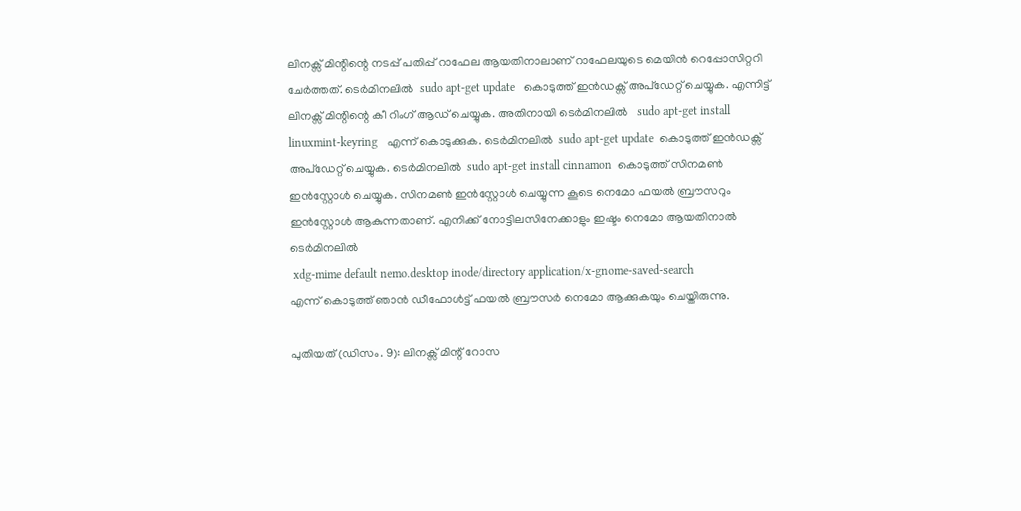ലിനക്സ് മിന്റിന്റെ നടപ്പ് പതിപ്പ് റാഫേല ആയതിനാലാണ് റാഫേലയുടെ മെയിൻ റെപ്പോസിറ്ററി ചേർത്തത്. ടെർമിനലിൽ  sudo apt-get update   കൊടുത്ത് ഇൻഡക്സ് അപ്‌ഡേറ്റ് ചെയ്യുക. എന്നിട്ട് ലിനക്സ് മിന്റിന്റെ കീ റിംഗ് ആഡ് ചെയ്യുക. അതിനായി ടെർമിനലിൽ   sudo apt-get install linuxmint-keyring   എന്ന് കൊടുക്കുക. ടെർമിനലിൽ  sudo apt-get update  കൊടുത്ത് ഇൻഡക്സ് അപ്‌ഡേറ്റ് ചെയ്യുക. ടെർമിനലിൽ  sudo apt-get install cinnamon  കൊടുത്ത് സിനമൺ ഇൻസ്റ്റോൾ ചെയ്യുക. സിനമൺ ഇൻസ്റ്റോൾ ചെയ്യുന്ന കൂടെ നെമോ ഫയൽ ബ്രൗസറും ഇൻസ്റ്റോൾ ആകുന്നതാണ്. എനിക്ക് നോട്ടിലസിനേക്കാളും ഇഷ്ടം നെമോ ആയതിനാൽ ടെർമിനലിൽ
 xdg-mime default nemo.desktop inode/directory application/x-gnome-saved-search
എന്ന് കൊടുത്ത് ഞാൻ ഡീഫോൾട്ട് ഫയൽ ബ്രൗസർ നെമോ ആക്കുകയും ചെയ്തിരുന്നു.

പുതിയത് (ഡിസം. 9): ലിനക്സ് മിന്റ് റോസ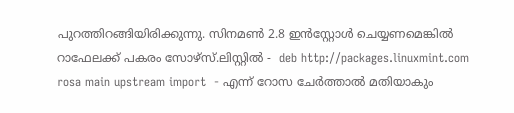പുറത്തിറങ്ങിയിരിക്കുന്നു. സിനമൺ 2.8 ഇൻസ്റ്റോൾ ചെയ്യണമെങ്കിൽ റാഫേലക്ക് പകരം സോഴ്സ്.ലിസ്റ്റിൽ -  deb http://packages.linuxmint.com rosa main upstream import  - എന്ന് റോസ ചേർത്താൽ മതിയാകും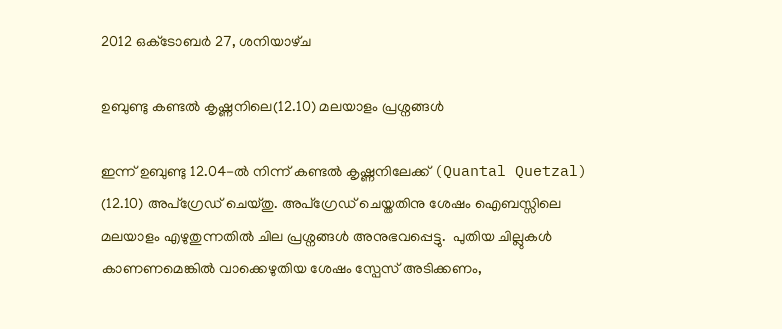2012 ഒക്‌ടോബർ 27, ശനിയാഴ്‌ച

ഉബുണ്ടു കണ്ടൽ കൃഷ്ണനിലെ(12.10) മലയാളം പ്രശ്നങ്ങൾ

ഇന്ന് ഉബുണ്ടു 12.04-ൽ നിന്ന് കണ്ടൽ കൃഷ്ണനിലേക്ക് (Quantal Quetzal) (12.10) അപ്ഗ്രേഡ് ചെയ്തു. അപ്ഗ്രേഡ് ചെയ്തതിനു ശേഷം ഐബസ്സിലെ മലയാളം എഴുതുന്നതിൽ ചില പ്രശ്നങ്ങൾ അനുഭവപ്പെട്ടു.  പുതിയ ചില്ലുകൾ കാണണമെങ്കിൽ വാക്കെഴുതിയ ശേഷം സ്പേസ് അടിക്കണം,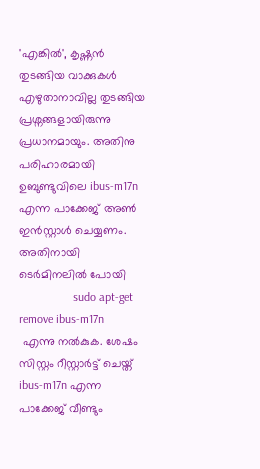'എങ്കിൽ', കൃഷ്ണൻ തുടങ്ങിയ വാക്കുകൾ എഴുതാനാവില്ല തുടങ്ങിയ പ്രശ്നങ്ങളായിരുന്നു പ്രധാനമായും. അതിനു പരിഹാരമായി ഉബുണ്ടുവിലെ ibus-m17n എന്ന പാക്കേജ് അൺ ഇൻസ്റ്റാൾ ചെയ്യണം. അതിനായി ടെർമിനലിൽ പോയി
                  sudo apt-get remove ibus-m17n
 എന്നു നൽകുക. ശേഷം സിസ്റ്റം റീസ്റ്റാർട്ട് ചെയ്ത് ibus-m17n എന്ന പാക്കേജ് വീണ്ടും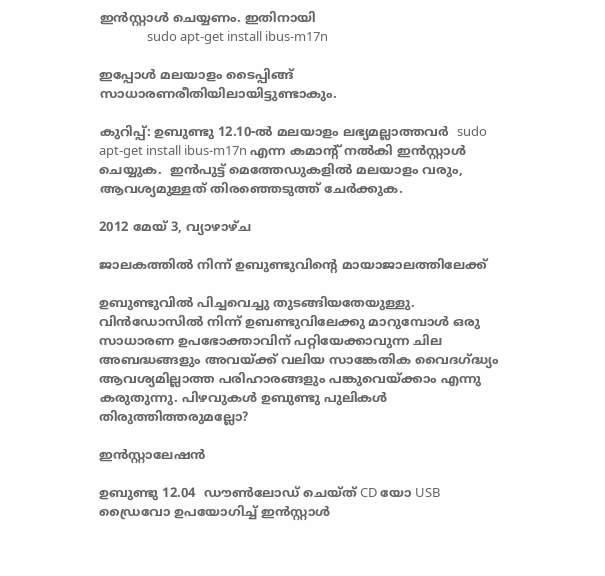ഇൻസ്റ്റാൾ ചെയ്യണം. ഇതിനായി
                sudo apt-get install ibus-m17n

ഇപ്പോൾ മലയാളം ടൈപ്പിങ്ങ് സാധാരണരീതിയിലായിട്ടുണ്ടാകും.

കുറിപ്പ്: ഉബുണ്ടു 12.10-ൽ മലയാളം ലഭ്യമല്ലാത്തവർ  sudo apt-get install ibus-m17n എന്ന കമാന്റ് നൽകി ഇൻസ്റ്റാൾ ചെയ്യുക.  ഇൻപുട്ട് മെത്തേഡുകളിൽ മലയാളം വരും, ആവശ്യമുള്ളത് തിരഞ്ഞെടുത്ത് ചേർക്കുക.

2012 മേയ് 3, വ്യാഴാഴ്‌ച

ജാലകത്തിൽ നിന്ന് ഉബുണ്ടുവിന്റെ മായാജാലത്തിലേക്ക്

ഉബുണ്ടുവിൽ പിച്ചവെച്ചു തുടങ്ങിയതേയുള്ളു. വിൻഡോസിൽ നിന്ന് ഉബണ്ടുവിലേക്കു മാറുമ്പോൾ ഒരു സാധാരണ ഉപഭോക്താവിന് പറ്റിയേക്കാവുന്ന ചില അബദ്ധങ്ങളും അവയ്ക്ക് വലിയ സാങ്കേതിക വൈദഗ്ദ്ധ്യം ആവശ്യമില്ലാത്ത പരിഹാരങ്ങളും പങ്കുവെയ്ക്കാം എന്നു കരുതുന്നു. പിഴവുകൾ ഉബുണ്ടു പുലികൾ തിരുത്തിത്തരുമല്ലോ?

ഇൻസ്റ്റാലേഷൻ

ഉബുണ്ടു 12.04  ഡൗൺലോഡ് ചെയ്ത് CD യോ USB ഡ്രൈവോ ഉപയോഗിച്ച് ഇൻസ്റ്റാൾ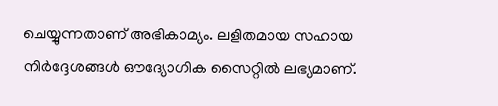ചെയ്യുന്നതാണ് അഭികാമ്യം. ലളിതമായ സഹായ നിർദ്ദേശങ്ങൾ ഔദ്യോഗിക സൈറ്റിൽ ലഭ്യമാണ്.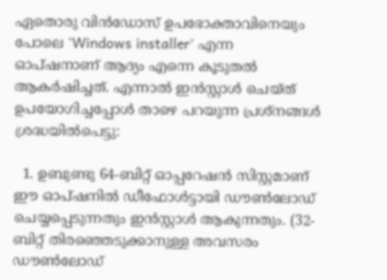ഏതൊരു വിൻഡോസ് ഉപഭോക്താവിനെയും പോലെ 'Windows installer' എന്ന ഓപ്ഷനാണ് ആദ്യം എന്നെ കൂടുതൽ ആകർഷിച്ചത്. എന്നാൽ ഇൻസ്റ്റാൾ ചെയ്ത് ഉപയോഗിച്ചപ്പോൾ താഴെ പറയുന്ന പ്രശ്നങ്ങൾ ശ്രദ്ധയിൽപെട്ടു:

  1. ഉബുണ്ടു 64-ബിറ്റ് ഓപ്പറേഷൻ സിസ്റ്റമാണ് ഈ ഓപ്ഷനിൽ ഡീഫോൾട്ടായി ഡൗൺലോഡ്  ചെയ്യപ്പെടുന്നതും ഇൻസ്റ്റാൾ ആകുന്നതും. (32-ബിറ്റ് തിരഞ്ഞെടുക്കാനുള്ള അവസരം ഡൗൺലോഡ്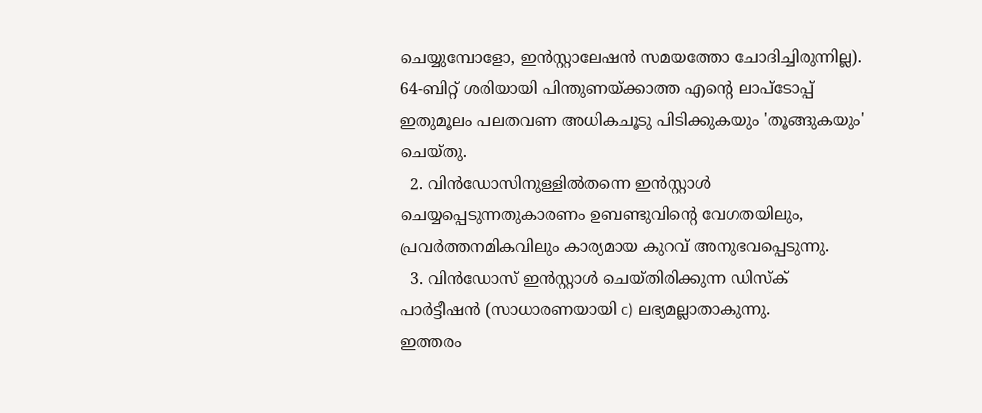ചെയ്യുമ്പോളോ, ഇൻസ്റ്റാലേഷൻ സമയത്തോ ചോദിച്ചിരുന്നില്ല). 64-ബിറ്റ് ശരിയായി പിന്തുണയ്ക്കാത്ത എന്റെ ലാപ്‌‌ടോപ്പ് ഇതുമൂലം പലതവണ അധികചൂടു പിടിക്കുകയും 'തൂങ്ങുകയും' ചെയ്തു.
  2. വിൻഡോസിനുള്ളിൽതന്നെ ഇൻസ്റ്റാൾ ചെയ്യപ്പെടുന്നതുകാരണം ഉബണ്ടുവിന്റെ വേഗതയിലും, പ്രവർത്തനമികവിലും കാര്യമായ കുറവ് അനുഭവപ്പെടുന്നു.
  3. വിൻഡോസ് ഇൻസ്റ്റാൾ ചെയ്തിരിക്കുന്ന ഡിസ്ക് പാർട്ടീഷൻ (സാധാരണയായി c) ലഭ്യമല്ലാതാകുന്നു.
ഇത്തരം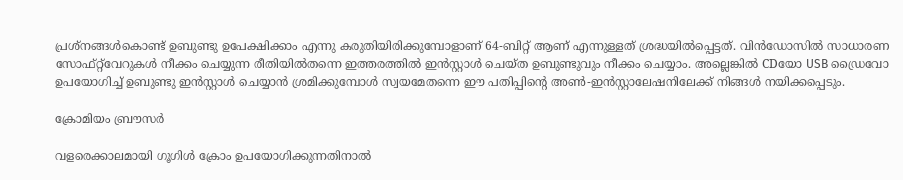പ്രശ്നങ്ങൾകൊണ്ട് ഉബുണ്ടു ഉപേക്ഷിക്കാം എന്നു കരുതിയിരിക്കുമ്പോളാണ് 64-ബിറ്റ് ആണ് എന്നുള്ളത് ശ്രദ്ധയിൽപ്പെട്ടത്. വിൻഡോസിൽ സാധാരണ സോഫ്റ്റ്‌‌വേറുകൾ നീക്കം ചെയ്യുന്ന രീതിയിൽതന്നെ ഇത്തരത്തിൽ ഇൻസ്റ്റാൾ ചെയ്ത ഉബുണ്ടുവും നീക്കം ചെയ്യാം. അല്ലെങ്കിൽ CDയോ USB ഡ്രൈവോ ഉപയോഗിച്ച് ഉബുണ്ടു ഇൻസ്റ്റാൾ ചെയ്യാൻ ശ്രമിക്കുമ്പോൾ സ്വയമേതന്നെ ഈ പതിപ്പിന്റെ അൺ-ഇൻസ്റ്റാലേഷനിലേക്ക് നിങ്ങൾ നയിക്കപ്പെടും.

ക്രോമിയം ബ്രൗസർ

വളരെക്കാലമായി ഗൂഗിൾ ക്രോം ഉപയോഗിക്കുന്നതിനാൽ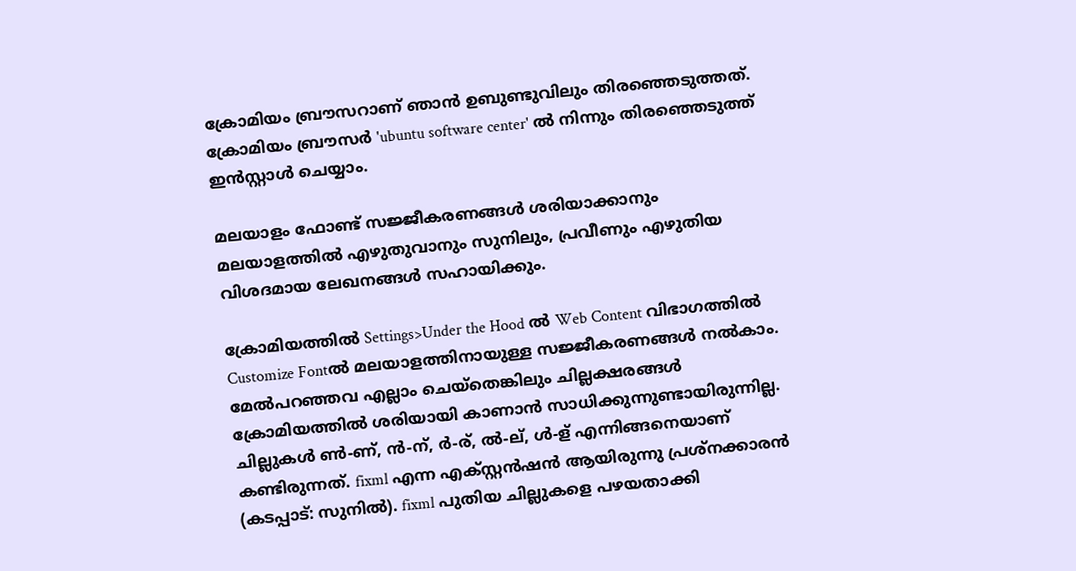ക്രോമിയം ബ്രൗസറാണ് ഞാൻ ഉബുണ്ടുവിലും തിരഞ്ഞെടുത്തത്. ക്രോമിയം ബ്രൗസർ 'ubuntu software center' ൽ നിന്നും തിരഞ്ഞെടുത്ത് ഇൻസ്റ്റാൾ ചെയ്യാം.

മലയാളം ഫോണ്ട് സജ്ജീകരണങ്ങൾ ശരിയാക്കാനും മലയാളത്തിൽ എഴുതുവാനും സുനിലും, പ്രവീണും എഴുതിയ വിശദമായ ലേഖനങ്ങൾ സഹായിക്കും.

ക്രോമിയത്തിൽ Settings>Under the Hood ൽ Web Content വിഭാഗത്തിൽ Customize Fontൽ മലയാളത്തിനായുള്ള സജ്ജീകരണങ്ങൾ നൽകാം.
മേൽപറഞ്ഞവ എല്ലാം ചെയ്തെങ്കിലും ചില്ലക്ഷരങ്ങൾ ക്രോമിയത്തിൽ ശരിയായി കാണാൻ സാധിക്കുന്നുണ്ടായിരുന്നില്ല. ചില്ലുകൾ ൺ-ണ്, ൻ-ന്, ർ-ര്, ൽ-ല്, ൾ-ള് എന്നിങ്ങനെയാണ് കണ്ടിരുന്നത്. fixml എന്ന എക്സ്റ്റൻഷൻ ആയിരുന്നു പ്രശ്നക്കാരൻ (കടപ്പാട്: സുനിൽ). fixml പുതിയ ചില്ലുകളെ പഴയതാക്കി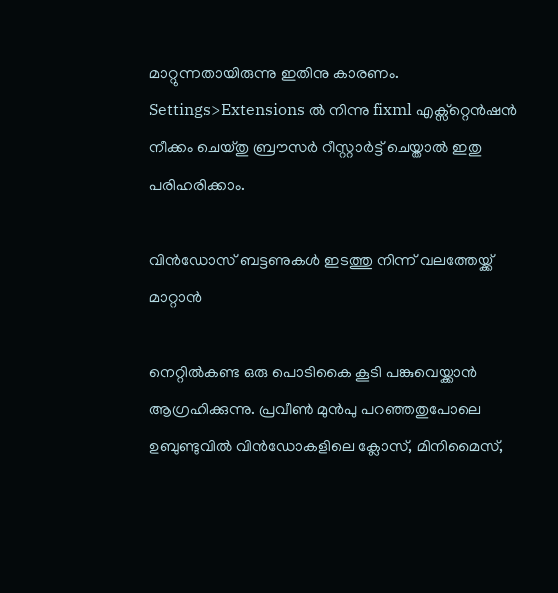മാറ്റുന്നതായിരുന്നു ഇതിനു കാരണം. Settings>Extensions ൽ നിന്നു fixml എക്സ്റ്റെൻഷൻ നീക്കം ചെയ്തു ബ്രൗസർ റീസ്റ്റാർട്ട് ചെയ്താൽ ഇതു പരിഹരിക്കാം.

വിൻഡോസ് ബട്ടണുകൾ ഇടത്തു നിന്ന് വലത്തേയ്ക്ക് മാറ്റാൻ

നെറ്റിൽകണ്ട ഒരു പൊടികൈ കൂടി പങ്കുവെയ്ക്കാൻ ആഗ്രഹിക്കുന്നു. പ്രവീൺ മുൻപു പറഞ്ഞതുപോലെ ഉബുണ്ടുവിൽ വിൻഡോകളിലെ ക്ലോസ്, മിനിമൈസ്,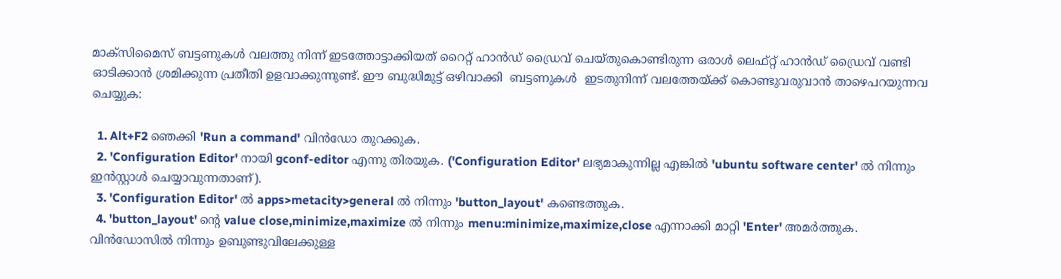മാക്സിമൈസ് ബട്ടണുകൾ വലത്തു നിന്ന് ഇടത്തോട്ടാക്കിയത് റൈറ്റ് ഹാൻഡ് ഡ്രൈവ് ചെയ്തുകൊണ്ടിരുന്ന ഒരാൾ ലെഫ്റ്റ് ഹാൻഡ് ഡ്രൈവ് വണ്ടി ഓടിക്കാൻ ശ്രമിക്കുന്ന പ്രതീതി ഉളവാക്കുന്നുണ്ട്. ഈ ബുദ്ധിമുട്ട് ഒഴിവാക്കി  ബട്ടണുകൾ  ഇടതുനിന്ന് വലത്തേയ്ക്ക് കൊണ്ടുവരുവാൻ താഴെപറയുന്നവ ചെയ്യുക:

  1. Alt+F2 ഞെക്കി 'Run a command' വിൻഡോ തുറക്കുക.
  2. 'Configuration Editor' നായി gconf-editor എന്നു തിരയുക. ('Configuration Editor' ലഭ്യമാകുന്നില്ല എങ്കിൽ 'ubuntu software center' ൽ നിന്നും ഇൻസ്റ്റാൾ ചെയ്യാവുന്നതാണ്).
  3. 'Configuration Editor' ൽ apps>metacity>general ൽ നിന്നും 'button_layout' കണ്ടെത്തുക.
  4. 'button_layout' ന്റെ value close,minimize,maximize ൽ നിന്നും menu:minimize,maximize,close എന്നാക്കി മാറ്റി 'Enter' അമർത്തുക.
വിൻഡോസിൽ നിന്നും ഉബുണ്ടുവിലേക്കുള്ള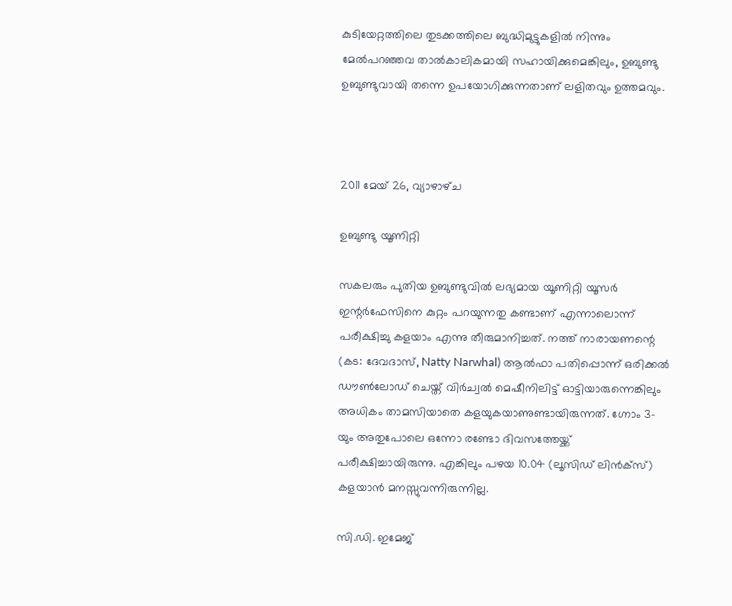കുടിയേറ്റത്തിലെ തുടക്കത്തിലെ ബുദ്ധിമുട്ടുകളിൽ നിന്നും മേൽപറഞ്ഞവ താൽകാലികമായി സഹായിക്കുമെങ്കിലും, ഉബുണ്ടു ഉബുണ്ടുവായി തന്നെ ഉപയോഗിക്കുന്നതാണ് ലളിതവും ഉത്തമവും.



2011 മേയ് 26, വ്യാഴാഴ്‌ച

ഉബുണ്ടു യൂണിറ്റി

സകലരും പുതിയ ഉബുണ്ടുവിൽ ലഭ്യമായ യൂണിറ്റി യൂസർ ഇന്റർഫേസിനെ കുറ്റം പറയുന്നതു കണ്ടാണ് എന്നാലൊന്ന് പരീക്ഷിച്ചു കളയാം എന്നു തീരുമാനിച്ചത്. നത്ത് നാരായണന്റെ (കട: ദേവദാസ്, Natty Narwhal) ആൽഫാ പതിപ്പൊന്ന് ഒരിക്കൽ ഡൗൺലോഡ് ചെയ്ത് വിർച്വൽ മെഷീനിലിട്ട് ഓട്ടിയാരുന്നെങ്കിലും അധികം താമസിയാതെ കളയുകയാണുണ്ടായിരുന്നത്. ഗ്നോം 3-യും അതുപോലെ ഒന്നോ രണ്ടോ ദിവസത്തേയ്ക്ക് പരീക്ഷിച്ചായിരുന്നു. എങ്കിലും പഴയ 10.04 (ലൂസിഡ് ലിൻക്സ്) കളയാൻ മനസ്സുവന്നിരുന്നില്ല.

സി.ഡി. ഇമേജ്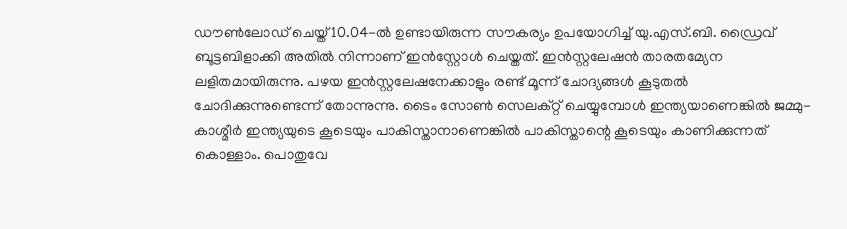ഡൗൺലോഡ് ചെയ്ത് 10.04-ൽ ഉണ്ടായിരുന്ന സൗകര്യം ഉപയോഗിച്ച് യു.എസ്.ബി. ഡ്രൈവ് ബൂട്ടബിളാക്കി അതിൽ നിന്നാണ് ഇൻസ്റ്റോൾ ചെയ്തത്. ഇൻസ്റ്റലേഷൻ താരതമ്യേന ലളിതമായിരുന്നു. പഴയ ഇൻസ്റ്റലേഷനേക്കാളും രണ്ട് മൂന്ന് ചോദ്യങ്ങൾ കൂടുതൽ ചോദിക്കുന്നുണ്ടെന്ന് തോന്നുന്നു. ടൈം സോൺ സെലക്റ്റ് ചെയ്യുമ്പോൾ ഇന്ത്യയാണെങ്കിൽ ജമ്മു-കാശ്മീർ ഇന്ത്യയുടെ കൂടെയും പാകിസ്താനാണെങ്കിൽ പാകിസ്താന്റെ കൂടെയും കാണിക്കുന്നത് കൊള്ളാം. പൊതുവേ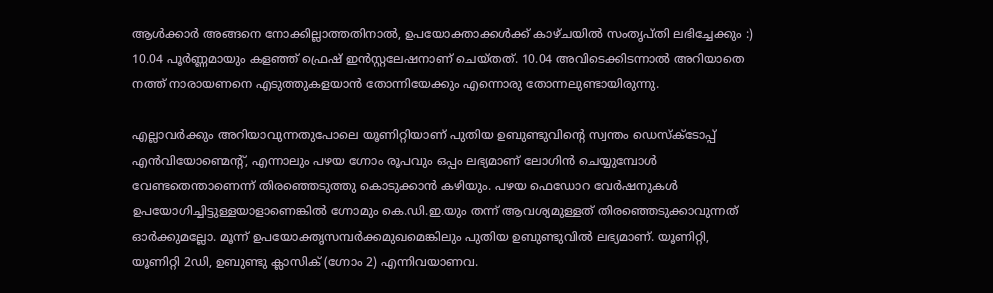ആൾക്കാർ അങ്ങനെ നോക്കില്ലാത്തതിനാൽ, ഉപയോക്താക്കൾക്ക് കാഴ്ചയിൽ സംതൃപ്തി ലഭിച്ചേക്കും :) 10.04 പൂർണ്ണമായും കളഞ്ഞ് ഫ്രെഷ് ഇൻസ്റ്റലേഷനാണ് ചെയ്തത്. 10.04 അവിടെക്കിടന്നാൽ അറിയാതെ നത്ത് നാരായണനെ എടുത്തുകളയാൻ തോന്നിയേക്കും എന്നൊരു തോന്നലുണ്ടായിരുന്നു.

എല്ലാവർക്കും അറിയാവുന്നതുപോലെ യൂണിറ്റിയാണ് പുതിയ ഉബുണ്ടുവിന്റെ സ്വന്തം ഡെസ്ക്ടോപ്പ് എൻവിയോണ്മെന്റ്, എന്നാലും പഴയ ഗ്നോം രൂപവും ഒപ്പം ലഭ്യമാണ് ലോഗിൻ ചെയ്യുമ്പോൾ വേണ്ടതെന്താണെന്ന് തിരഞ്ഞെടുത്തു കൊടുക്കാൻ കഴിയും. പഴയ ഫെഡോറ വേർഷനുകൾ ഉപയോഗിച്ചിട്ടുള്ളയാളാണെങ്കിൽ ഗ്നോമും കെ.ഡി.ഇ.യും തന്ന് ആവശ്യമുള്ളത് തിരഞ്ഞെടുക്കാവുന്നത് ഓർക്കുമല്ലോ. മൂന്ന് ഉപയോക്തൃസമ്പർക്കമുഖമെങ്കിലും പുതിയ ഉബുണ്ടുവിൽ ലഭ്യമാണ്. യൂണിറ്റി, യൂണിറ്റി 2ഡി, ഉബുണ്ടു ക്ലാസിക് (ഗ്നോം 2) എന്നിവയാണവ.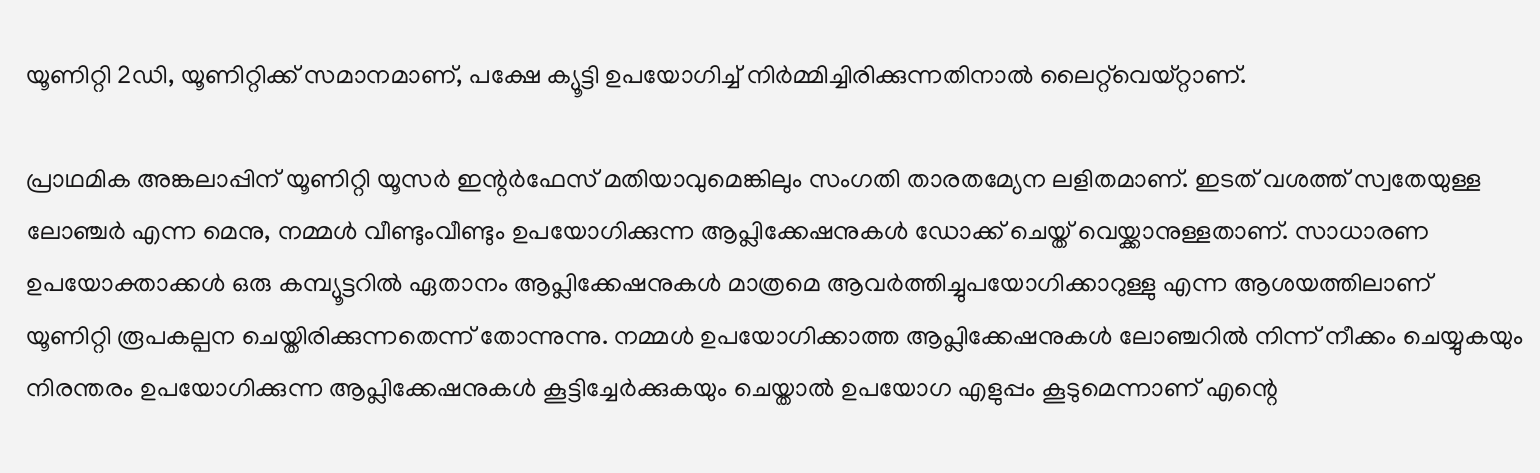യൂണിറ്റി 2ഡി, യൂണിറ്റിക്ക് സമാനമാണ്, പക്ഷേ ക്യൂട്ടി ഉപയോഗിച്ച് നിർമ്മിച്ചിരിക്കുന്നതിനാൽ ലൈറ്റ്‌വെയ്റ്റാണ്.

പ്രാഥമിക അങ്കലാപ്പിന് യൂണിറ്റി യൂസർ ഇന്റർഫേസ് മതിയാവുമെങ്കിലും സംഗതി താരതമ്യേന ലളിതമാണ്. ഇടത് വശത്ത് സ്വതേയുള്ള ലോഞ്ചർ എന്ന മെനു, നമ്മൾ വീണ്ടുംവീണ്ടും ഉപയോഗിക്കുന്ന ആപ്ലിക്കേഷനുകൾ ഡോക്ക് ചെയ്ത് വെയ്ക്കാനുള്ളതാണ്. സാധാരണ ഉപയോക്താക്കൾ ഒരു കമ്പ്യൂട്ടറിൽ ഏതാനം ആപ്ലിക്കേഷനുകൾ മാത്രമെ ആവർത്തിച്ചുപയോഗിക്കാറുള്ളു എന്ന ആശയത്തിലാണ്  യൂണിറ്റി രൂപകല്പന ചെയ്തിരിക്കുന്നതെന്ന് തോന്നുന്നു. നമ്മൾ ഉപയോഗിക്കാത്ത ആപ്ലിക്കേഷനുകൾ ലോഞ്ചറിൽ നിന്ന് നീക്കം ചെയ്യുകയും നിരന്തരം ഉപയോഗിക്കുന്ന ആപ്ലിക്കേഷനുകൾ കൂട്ടിച്ചേർക്കുകയും ചെയ്താൽ ഉപയോഗ എളുപ്പം കൂടുമെന്നാണ് എന്റെ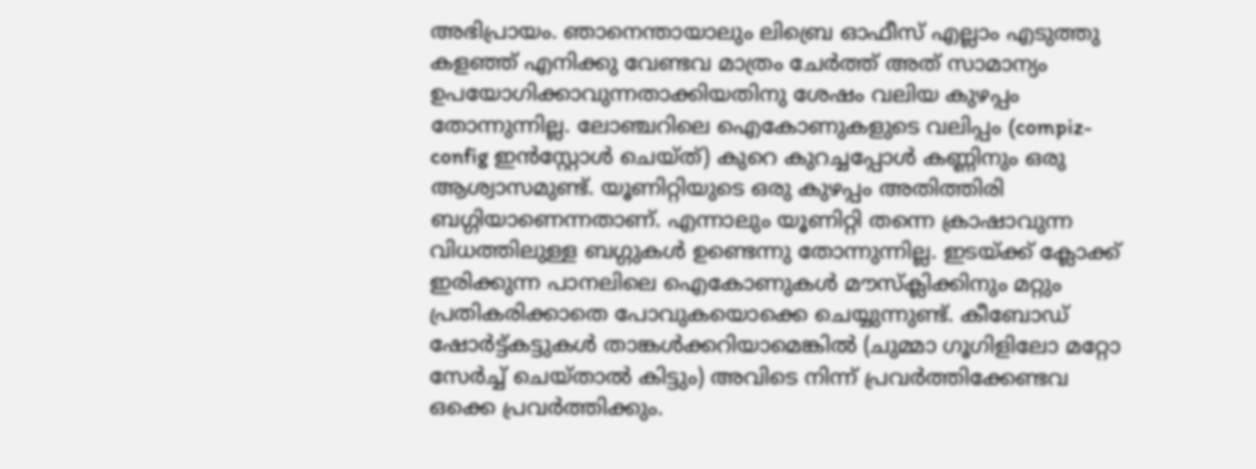അഭിപ്രായം. ഞാനെന്തായാലും ലിബ്രെ ഓഫീസ് എല്ലാം എടുത്തു കളഞ്ഞ് എനിക്കു വേണ്ടവ മാത്രം ചേർത്ത് അത് സാമാന്യം ഉപയോഗിക്കാവുന്നതാക്കിയതിനു ശേഷം വലിയ കുഴപ്പം തോന്നുന്നില്ല. ലോഞ്ചറിലെ ഐകോണുകളുടെ വലിപ്പം (compiz-config ഇൻസ്റ്റോൾ ചെയ്ത്) കുറെ കുറച്ചപ്പോൾ കണ്ണിനും ഒരു ആശ്വാസമുണ്ട്. യൂണിറ്റിയുടെ ഒരു കുഴപ്പം അതിത്തിരി ബഗ്ഗിയാണെന്നതാണ്. എന്നാലും യൂണിറ്റി തന്നെ ക്രാഷാവുന്ന വിധത്തിലുള്ള ബഗ്ഗുകൾ ഉണ്ടെന്നു തോന്നുന്നില്ല. ഇടയ്ക്ക് ക്ലോക്ക് ഇരിക്കുന്ന പാനലിലെ ഐകോണുകൾ മൗസ്‌ക്ലിക്കിനും മറ്റും പ്രതികരിക്കാതെ പോവുകയൊക്കെ ചെയ്യുന്നുണ്ട്. കീബോഡ് ഷോർട്ട്കട്ടുകൾ താങ്കൾക്കറിയാമെങ്കിൽ (ചുമ്മാ ഗൂഗിളിലോ മറ്റോ സേർച്ച് ചെയ്താൽ കിട്ടും) അവിടെ നിന്ന് പ്രവർത്തിക്കേണ്ടവ ഒക്കെ പ്രവർത്തിക്കും.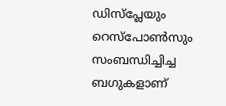ഡിസ്പ്ലേയും റെസ്പോൺസും സംബന്ധിച്ചിച്ച ബഗുകളാണ്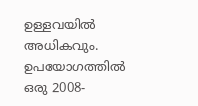ഉള്ളവയിൽ അധികവും. ഉപയോഗത്തിൽ ഒരു 2008-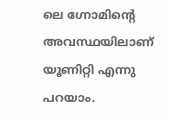ലെ ഗ്നോമിന്റെ അവസ്ഥയിലാണ് യൂണിറ്റി എന്നു പറയാം.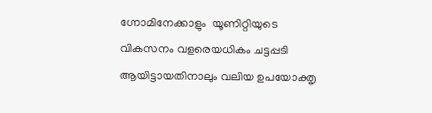ഗ്നോമിനേക്കാളും  യൂണിറ്റിയുടെ വികസനം വളരെയധികം ചട്ടപ്പടി ആയിട്ടായതിനാലും വലിയ ഉപയോക്തൃ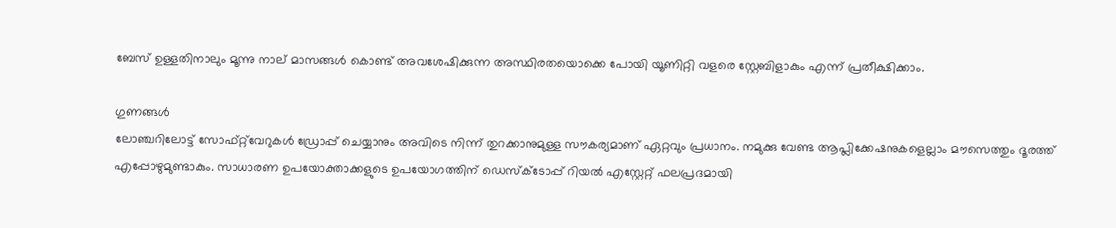ബേസ് ഉള്ളതിനാലും മൂന്നു നാല് മാസങ്ങൾ കൊണ്ട് അവശേഷിക്കുന്ന അസ്ഥിരതയൊക്കെ പോയി യൂണിറ്റി വളരെ സ്റ്റേബിളാകും എന്ന് പ്രതീക്ഷിക്കാം.

ഗുണങ്ങൾ
ലോഞ്ചറിലോട്ട് സോഫ്റ്റ്‌വേറുകൾ ഡ്രോപ്പ് ചെയ്യാനും അവിടെ നിന്ന് തുറക്കാനുമുള്ള സൗകര്യമാണ് ഏറ്റവും പ്രധാനം. നമുക്കു വേണ്ട ആപ്ലിക്കേഷനുകളെല്ലാം മൗസെത്തും ദൂരത്ത് എപ്പോഴുമുണ്ടാകും. സാധാരണ ഉപയോക്താക്കളുടെ ഉപയോഗത്തിന് ഡെസ്ക്ടോപ്പ് റിയൽ എസ്റ്റേറ്റ് ഫലപ്രദമായി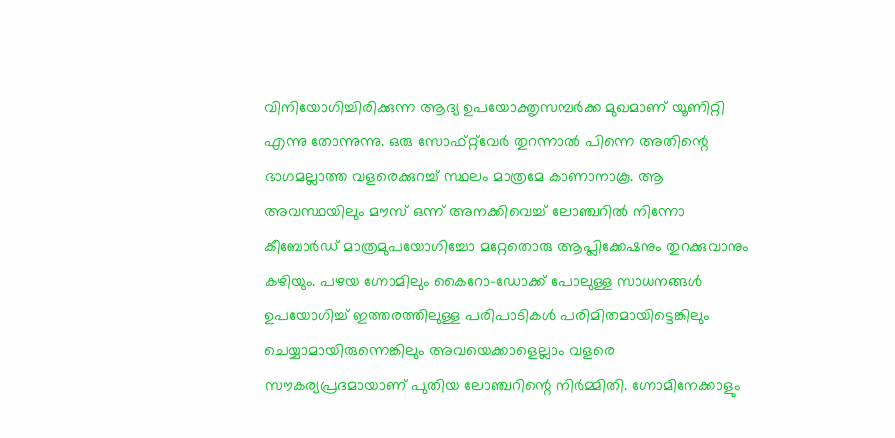വിനിയോഗിച്ചിരിക്കുന്ന ആദ്യ ഉപയോക്തൃസമ്പർക്ക മുഖമാണ് യൂണിറ്റി എന്നു തോന്നുന്നു. ഒരു സോഫ്റ്റ്‌വേർ തുറന്നാൽ പിന്നെ അതിന്റെ ഭാഗമല്ലാത്ത വളരെക്കുറച്ച് സ്ഥലം മാത്രമേ കാണാനാകൂ. ആ അവസ്ഥയിലും മൗസ് ഒന്ന് അനക്കിവെച്ച് ലോഞ്ചറിൽ നിന്നോ കീബോർഡ് മാത്രമുപയോഗിച്ചോ മറ്റേതൊരു ആപ്ലിക്കേഷനും തുറക്കുവാനും കഴിയും. പഴയ ഗ്നോമിലും കൈറോ-ഡോക്ക് പോലുള്ള സാധനങ്ങൾ ഉപയോഗിച്ച് ഇത്തരത്തിലുള്ള പരിപാടികൾ പരിമിതമായിട്ടെങ്കിലും ചെയ്യാമായിരുന്നെങ്കിലും അവയെക്കാളെല്ലാം വളരെ സൗകര്യപ്രദമായാണ് പുതിയ ലോഞ്ചറിന്റെ നിർമ്മിതി. ഗ്നോമിനേക്കാളും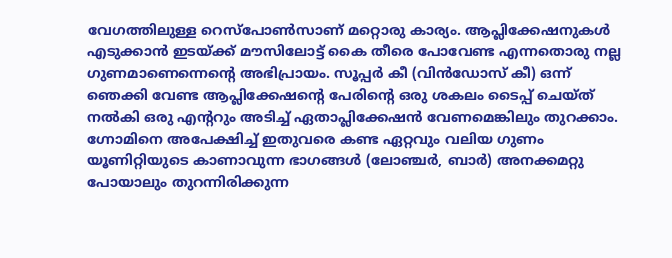വേഗത്തിലുള്ള റെസ്പോൺസാണ് മറ്റൊരു കാര്യം. ആപ്ലിക്കേഷനുകൾ എടുക്കാൻ ഇടയ്ക്ക് മൗസിലോട്ട് കൈ തീരെ പോവേണ്ട എന്നതൊരു നല്ല ഗുണമാണെന്നെന്റെ അഭിപ്രായം. സൂപ്പർ കീ (വിൻഡോസ് കീ) ഒന്ന് ഞെക്കി വേണ്ട ആപ്ലിക്കേഷന്റെ പേരിന്റെ ഒരു ശകലം ടൈപ്പ് ചെയ്ത് നൽകി ഒരു എന്ററും അടിച്ച് ഏതാപ്ലിക്കേഷൻ വേണമെങ്കിലും തുറക്കാം. ഗ്നോമിനെ അപേക്ഷിച്ച് ഇതുവരെ കണ്ട ഏറ്റവും വലിയ ഗുണം യൂണിറ്റിയുടെ കാണാവുന്ന ഭാഗങ്ങൾ (ലോഞ്ചർ, ബാർ) അനക്കമറ്റു പോയാലും തുറന്നിരിക്കുന്ന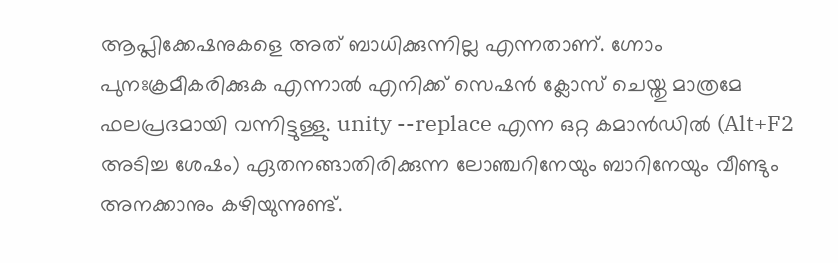ആപ്ലിക്കേഷനുകളെ അത് ബാധിക്കുന്നില്ല എന്നതാണ്. ഗ്നോം പുനഃക്രമീകരിക്കുക എന്നാൽ എനിക്ക് സെഷൻ ക്ലോസ് ചെയ്തു മാത്രമേ ഫലപ്രദമായി വന്നിട്ടുള്ളു. unity --replace എന്ന ഒറ്റ കമാൻഡിൽ (Alt+F2 അടിച്ച ശേഷം) ഏതനങ്ങാതിരിക്കുന്ന ലോഞ്ചറിനേയും ബാറിനേയും വീണ്ടും അനക്കാനും കഴിയുന്നുണ്ട്.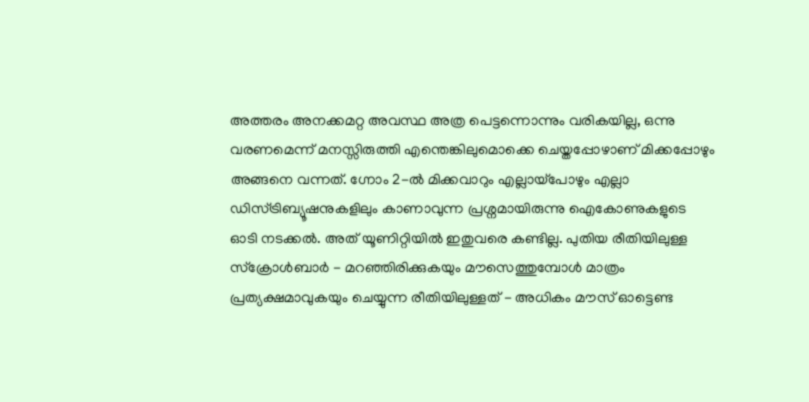അത്തരം അനക്കമറ്റ അവസ്ഥ അത്ര പെട്ടന്നൊന്നും വരികയില്ല, ഒന്നു വരണമെന്ന് മനസ്സിരുത്തി എന്തെങ്കിലുമൊക്കെ ചെയ്തപ്പോഴാണ് മിക്കപ്പോഴും അങ്ങനെ വന്നത്. ഗ്നോം 2-ൽ മിക്കവാറും എല്ലായ്പോഴും എല്ലാ ഡിസ്ട്രിബ്യൂഷനുകളിലും കാണാവുന്ന പ്രശ്നമായിരുന്നു ഐകോണുകളുടെ ഓടി നടക്കൽ. അത് യൂണിറ്റിയിൽ ഇതുവരെ കണ്ടില്ല. പുതിയ രീതിയിലുള്ള സ്ക്രോൾബാർ - മറഞ്ഞിരിക്കുകയും മൗസെത്തുമ്പോൾ മാത്രം പ്രത്യക്ഷമാവുകയും ചെയ്യുന്ന രീതിയിലുള്ളത് - അധികം മൗസ് ഓട്ടെണ്ട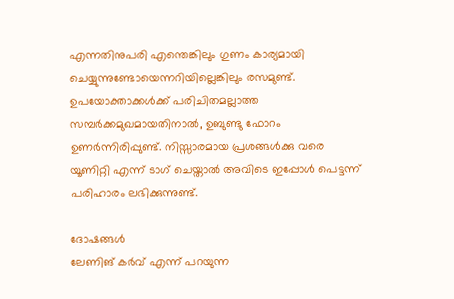എന്നതിനുപരി എന്തെങ്കിലും ഗുണം കാര്യമായി ചെയ്യുന്നുണ്ടോയെന്നറിയില്ലെങ്കിലും രസമുണ്ട്. ഉപയോക്താക്കൾക്ക് പരിചിതമല്ലാത്ത സമ്പർക്കമുഖമായതിനാൽ, ഉബുണ്ടു ഫോറം ഉണർന്നിരിപ്പുണ്ട്. നിസ്സാരമായ പ്രശങ്ങൾക്കു വരെ യൂണിറ്റി എന്ന് ടാഗ് ചെയ്താൽ അവിടെ ഇപ്പോൾ പെട്ടന്ന് പരിഹാരം ലഭിക്കുന്നുണ്ട്.

ദോഷങ്ങൾ
ലേണിങ് കർവ് എന്ന് പറയുന്ന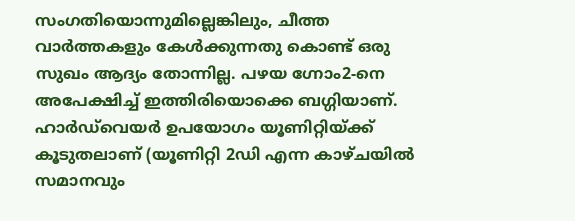സംഗതിയൊന്നുമില്ലെങ്കിലും, ചീത്ത വാർത്തകളും കേൾക്കുന്നതു കൊണ്ട് ഒരു സുഖം ആദ്യം തോന്നില്ല. പഴയ ഗ്നോം2-നെ അപേക്ഷിച്ച് ഇത്തിരിയൊക്കെ ബഗ്ഗിയാണ്. ഹാർഡ്‌വെയർ ഉപയോഗം യൂണിറ്റിയ്ക്ക് കൂടുതലാണ് (യൂണിറ്റി 2ഡി എന്ന കാഴ്ചയിൽ സമാനവും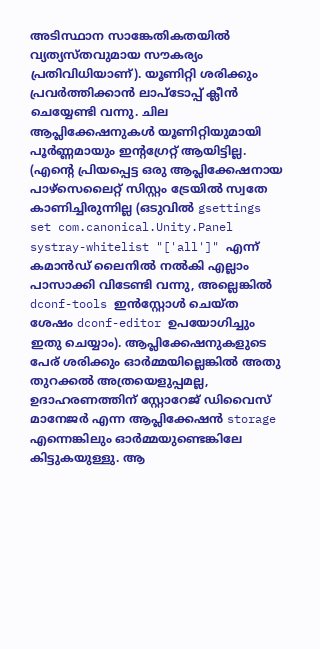അടിസ്ഥാന സാങ്കേതികതയിൽ വ്യത്യസ്തവുമായ സൗകര്യം പ്രതിവിധിയാണ്). യൂണിറ്റി ശരിക്കും പ്രവർത്തിക്കാൻ ലാപ്‌ടോപ്പ് ക്ലീൻ ചെയ്യേണ്ടി വന്നു. ചില ആപ്ലിക്കേഷനുകൾ യൂണിറ്റിയുമായി പൂർണ്ണമായും ഇന്റഗ്രേറ്റ് ആയിട്ടില്ല. (എന്റെ പ്രിയപ്പെട്ട ഒരു ആപ്ലിക്കേഷനായ പാഴ്സെലൈറ്റ് സിസ്റ്റം ട്രേയിൽ സ്വതേ  കാണിച്ചിരുന്നില്ല (ഒടുവിൽ gsettings set com.canonical.Unity.Panel  systray-whitelist "['all']" എന്ന് കമാൻഡ് ലൈനിൽ നൽകി എല്ലാം പാസാക്കി വിടേണ്ടി വന്നു, അല്ലെങ്കിൽ dconf-tools ഇൻസ്റ്റോൾ ചെയ്ത ശേഷം dconf-editor ഉപയോഗിച്ചും ഇതു ചെയ്യാം). ആപ്ലിക്കേഷനുകളുടെ പേര് ശരിക്കും ഓർമ്മയില്ലെങ്കിൽ അതു തുറക്കൽ അത്രയെളുപ്പമല്ല, ഉദാഹരണത്തിന് സ്റ്റോറേജ് ഡിവൈസ് മാനേജർ എന്ന ആപ്ലിക്കേഷൻ storage എന്നെങ്കിലും ഓർമ്മയുണ്ടെങ്കിലേ കിട്ടുകയുള്ളു. ആ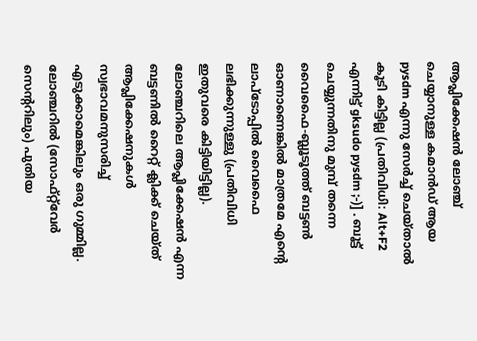ആപ്ലിക്കേഷൻ ലോഞ്ച് ചെയ്യാനുള്ള കമാൻഡ് ആയ pysdm എന്നു സേർച്ച് ചെയ്താൽ കൂടി കിട്ടില്ല (പ്രതിവിധി: Alt+F2 എന്നിട്ട് gksudo pysdm ;-)] . ബൂട്ട് ചെയ്യുന്നതിനു മുമ്പ് തന്നെ വൈഫൈ-ബ്ലൂടൂത്ത് ബട്ടൺ ഓണാണെങ്കിൽ മാത്രമേ എന്റെ ലാപ്‌ടോപ്പിൽ വൈഫൈ ലഭിക്കുന്നുള്ളു (പ്രതിവിധി ഇതുവരെ കിട്ടിയിട്ടില്ല). ലോഞ്ചറിലെ ആപ്ലിക്കേഷൻ എന്ന ബട്ടണിൽ റൈറ്റ് ക്ലിക്ക് ചെയ്ത് ആപ്ലിക്കേഷനുകൾ സ്വഭാവമനുസരിച്ച് എടുക്കാമെങ്കിലും ഒരു ഗുമ്മില്ല. ലോഞ്ചറിൽ (സോഫ്റ്റ്‌വേർ സെന്ററിലും) പുതിയ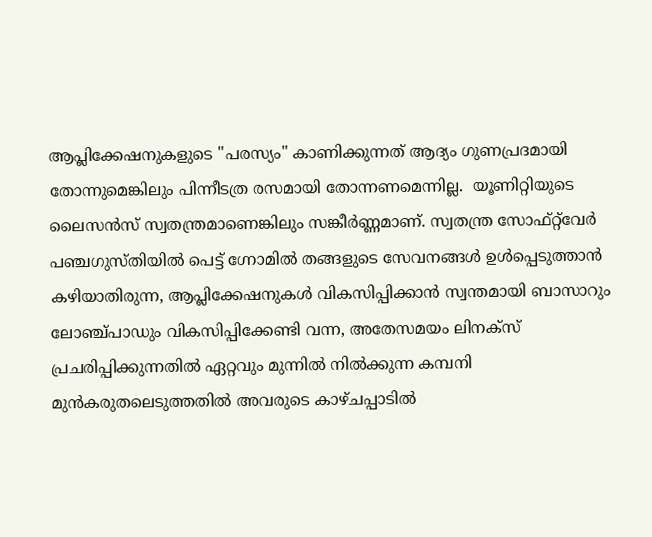ആപ്ലിക്കേഷനുകളുടെ "പരസ്യം" കാണിക്കുന്നത് ആദ്യം ഗുണപ്രദമായി തോന്നുമെങ്കിലും പിന്നീടത്ര രസമായി തോന്നണമെന്നില്ല.  യൂണിറ്റിയുടെ ലൈസൻസ് സ്വതന്ത്രമാണെങ്കിലും സങ്കീർണ്ണമാണ്. സ്വതന്ത്ര സോഫ്റ്റ്‌വേർ പഞ്ചഗുസ്തിയിൽ പെട്ട് ഗ്നോമിൽ തങ്ങളുടെ സേവനങ്ങൾ ഉൾപ്പെടുത്താൻ കഴിയാതിരുന്ന, ആപ്ലിക്കേഷനുകൾ വികസിപ്പിക്കാൻ സ്വന്തമായി ബാസാറും ലോഞ്ച്പാഡും വികസിപ്പിക്കേണ്ടി വന്ന, അതേസമയം ലിനക്സ് പ്രചരിപ്പിക്കുന്നതിൽ ഏറ്റവും മുന്നിൽ നിൽക്കുന്ന കമ്പനി മുൻകരുതലെടുത്തതിൽ അവരുടെ കാഴ്ചപ്പാടിൽ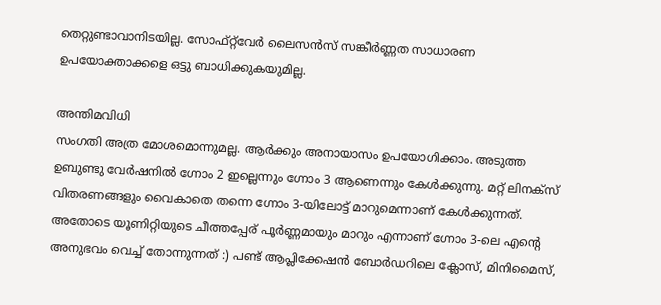തെറ്റുണ്ടാവാനിടയില്ല. സോഫ്റ്റ്‌വേർ ലൈസൻസ് സങ്കീർണ്ണത സാധാരണ ഉപയോക്താക്കളെ ഒട്ടു ബാധിക്കുകയുമില്ല.

അന്തിമവിധി
സംഗതി അത്ര മോശമൊന്നുമല്ല. ആർക്കും അനായാസം ഉപയോഗിക്കാം. അടുത്ത ഉബുണ്ടു വേർഷനിൽ ഗ്നോം 2 ഇല്ലെന്നും ഗ്നോം 3 ആണെന്നും കേൾക്കുന്നു. മറ്റ് ലിനക്സ് വിതരണങ്ങളും വൈകാതെ തന്നെ ഗ്നോം 3-യിലോട്ട് മാറുമെന്നാണ് കേൾക്കുന്നത്. അതോടെ യൂണിറ്റിയുടെ ചീത്തപ്പേര് പൂർണ്ണമായും മാറും എന്നാണ് ഗ്നോം 3-ലെ എന്റെ അനുഭവം വെച്ച് തോന്നുന്നത് :) പണ്ട് ആപ്ലിക്കേഷൻ ബോർഡറിലെ ക്ലോസ്, മിനിമൈസ്,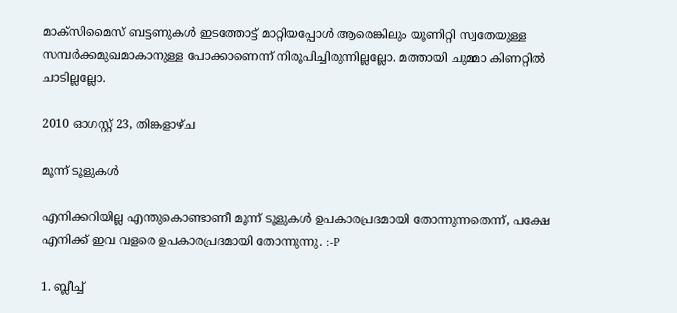മാക്സിമൈസ് ബട്ടണുകൾ ഇടത്തോട്ട് മാറ്റിയപ്പോൾ ആരെങ്കിലും യൂണിറ്റി സ്വതേയുള്ള സമ്പർക്കമുഖമാകാനുള്ള പോക്കാണെന്ന് നിരൂപിച്ചിരുന്നില്ലല്ലോ. മത്തായി ചുമ്മാ കിണറ്റിൽ ചാടില്ലല്ലോ.

2010 ഓഗസ്റ്റ് 23, തിങ്കളാഴ്‌ച

മൂന്ന് ടൂളുകൾ

എനിക്കറിയില്ല എന്തുകൊണ്ടാണീ മൂന്ന് ടൂളുകൾ ഉപകാരപ്രദമായി തോന്നുന്നതെന്ന്, പക്ഷേ എനിക്ക് ഇവ വളരെ ഉപകാരപ്രദമായി തോന്നുന്നു. :-P

1. ബ്ലീച്ച്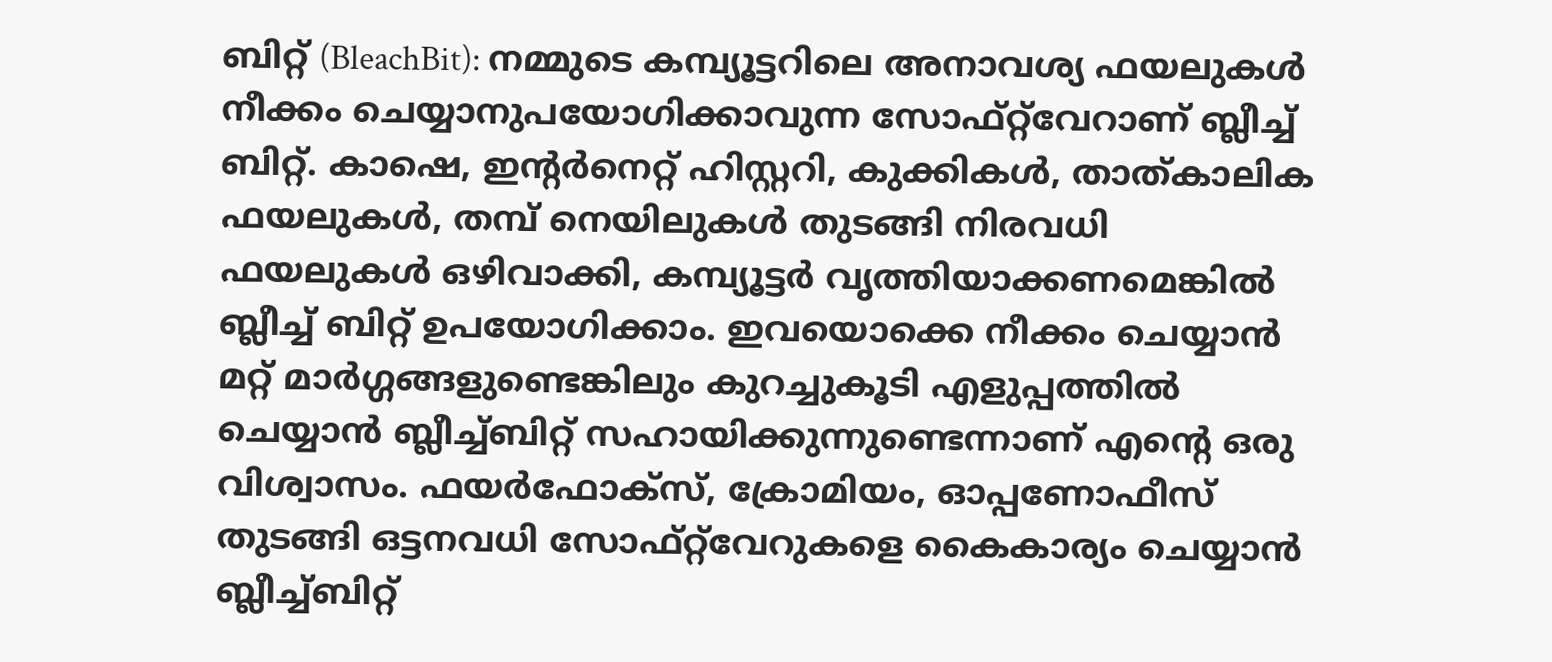ബിറ്റ് (BleachBit): നമ്മുടെ കമ്പ്യൂട്ടറിലെ അനാവശ്യ ഫയലുകൾ നീക്കം ചെയ്യാനുപയോഗിക്കാവുന്ന സോഫ്റ്റ്‌വേറാണ് ബ്ലീച്ച് ബിറ്റ്. കാഷെ, ഇന്റർനെറ്റ് ഹിസ്റ്ററി, കുക്കികൾ, താത്കാലിക ഫയലുകൾ, തമ്പ് നെയിലുകൾ തുടങ്ങി നിരവധി ഫയലുകൾ ഒഴിവാക്കി, കമ്പ്യൂട്ടർ വൃത്തിയാക്കണമെങ്കിൽ ബ്ലീച്ച് ബിറ്റ് ഉപയോഗിക്കാം. ഇവയൊക്കെ നീക്കം ചെയ്യാൻ മറ്റ് മാർഗ്ഗങ്ങളുണ്ടെങ്കിലും കുറച്ചുകൂടി എളുപ്പത്തിൽ ചെയ്യാൻ ബ്ലീച്ച്ബിറ്റ് സഹായിക്കുന്നുണ്ടെന്നാണ് എന്റെ ഒരു വിശ്വാസം. ഫയർഫോക്സ്, ക്രോമിയം, ഓപ്പണോഫീസ് തുടങ്ങി ഒട്ടനവധി സോഫ്റ്റ്‌വേറുകളെ കൈകാര്യം ചെയ്യാൻ ബ്ലീച്ച്ബിറ്റ്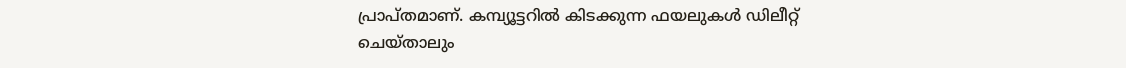പ്രാപ്തമാണ്. കമ്പ്യൂട്ടറിൽ കിടക്കുന്ന ഫയലുകൾ ഡിലീറ്റ് ചെയ്താലും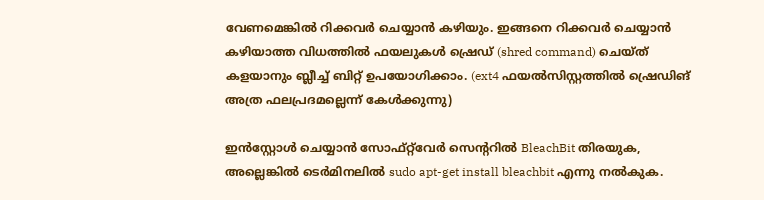വേണമെങ്കിൽ റിക്കവർ ചെയ്യാൻ കഴിയും. ഇങ്ങനെ റിക്കവർ ചെയ്യാൻ കഴിയാത്ത വിധത്തിൽ ഫയലുകൾ ഷ്രെഡ് (shred command) ചെയ്ത് കളയാനും ബ്ലീച്ച് ബിറ്റ് ഉപയോഗിക്കാം. (ext4 ഫയൽസിസ്റ്റത്തിൽ ഷ്രെഡിങ് അത്ര ഫലപ്രദമല്ലെന്ന് കേൾക്കുന്നു)

ഇൻസ്റ്റോൾ ചെയ്യാൻ സോഫ്റ്റ്‌വേർ സെന്ററിൽ BleachBit തിരയുക, അല്ലെങ്കിൽ ടെർമിനലിൽ sudo apt-get install bleachbit എന്നു നൽകുക.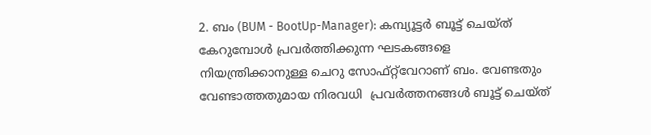2. ബം (BUM - BootUp-Manager): കമ്പ്യൂട്ടർ ബൂട്ട് ചെയ്ത് കേറുമ്പോൾ പ്രവർത്തിക്കുന്ന ഘടകങ്ങളെ നിയന്ത്രിക്കാനുള്ള ചെറു സോഫ്റ്റ്‌വേറാണ് ബം. വേണ്ടതും വേണ്ടാത്തതുമായ നിരവധി  പ്രവർത്തനങ്ങൾ ബൂട്ട് ചെയ്ത്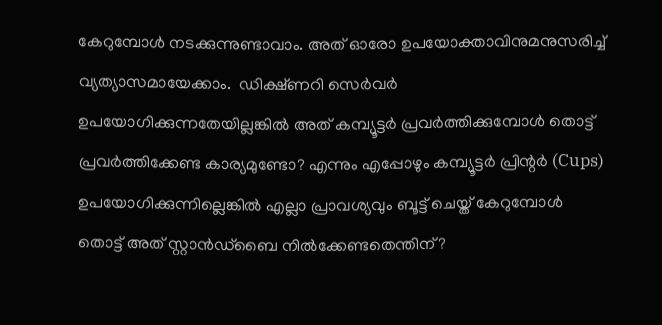കേറുമ്പോൾ നടക്കുന്നുണ്ടാവാം. അത് ഓരോ ഉപയോക്താവിനുമനുസരിച്ച് വ്യത്യാസമായേക്കാം.  ഡിക്ഷ്ണറി സെർവർ ഉപയോഗിക്കുന്നതേയില്ലങ്കിൽ അത് കമ്പ്യൂട്ടർ പ്രവർത്തിക്കുമ്പോൾ തൊട്ട് പ്രവർത്തിക്കേണ്ട കാര്യമുണ്ടോ? എന്നും എപ്പോഴും കമ്പ്യൂട്ടർ പ്രിന്റർ (Cups) ഉപയോഗിക്കുന്നില്ലെങ്കിൽ എല്ലാ പ്രാവശ്യവും ബൂട്ട് ചെയ്ത് കേറുമ്പോൾ തൊട്ട് അത് സ്റ്റാൻഡ്ബൈ നിൽക്കേണ്ടതെന്തിന്?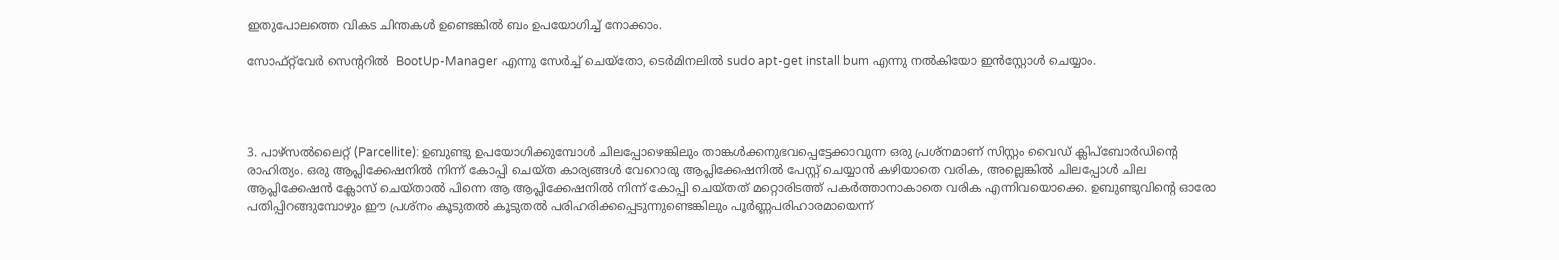ഇതുപോലത്തെ വികട ചിന്തകൾ ഉണ്ടെങ്കിൽ ബം ഉപയോഗിച്ച് നോക്കാം.

സോഫ്റ്റ്‌വേർ സെന്ററിൽ  BootUp-Manager എന്നു സേർച്ച് ചെയ്തോ, ടെർമിനലിൽ sudo apt-get install bum എന്നു നൽകിയോ ഇൻസ്റ്റോൾ ചെയ്യാം.




3. പാഴ്സൽലൈറ്റ് (Parcellite): ഉബുണ്ടു ഉപയോഗിക്കുമ്പോൾ ചിലപ്പോഴെങ്കിലും താങ്കൾക്കനുഭവപ്പെട്ടേക്കാവുന്ന ഒരു പ്രശ്നമാണ് സിസ്റ്റം വൈഡ് ക്ലിപ്ബോർഡിന്റെ രാഹിത്യം. ഒരു ആപ്ലിക്കേഷനിൽ നിന്ന് കോപ്പി ചെയ്ത കാര്യങ്ങൾ വേറൊരു ആപ്ലിക്കേഷനിൽ പേസ്റ്റ് ചെയ്യാൻ കഴിയാതെ വരിക, അല്ലെങ്കിൽ ചിലപ്പോൾ ചില ആപ്ലിക്കേഷൻ ക്ലോസ് ചെയ്താൽ പിന്നെ ആ ആപ്ലിക്കേഷനിൽ നിന്ന് കോപ്പി ചെയ്തത് മറ്റൊരിടത്ത് പകർത്താനാകാതെ വരിക എന്നിവയൊക്കെ. ഉബുണ്ടുവിന്റെ ഓരോ പതിപ്പിറങ്ങുമ്പോഴും ഈ പ്രശ്നം കൂടുതൽ കൂടുതൽ പരിഹരിക്കപ്പെടുന്നുണ്ടെങ്കിലും പൂർണ്ണപരിഹാരമായെന്ന്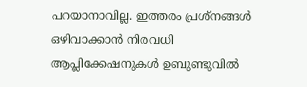പറയാനാവില്ല. ഇത്തരം പ്രശ്നങ്ങൾ ഒഴിവാക്കാൻ നിരവധി ആപ്ലിക്കേഷനുകൾ ഉബുണ്ടുവിൽ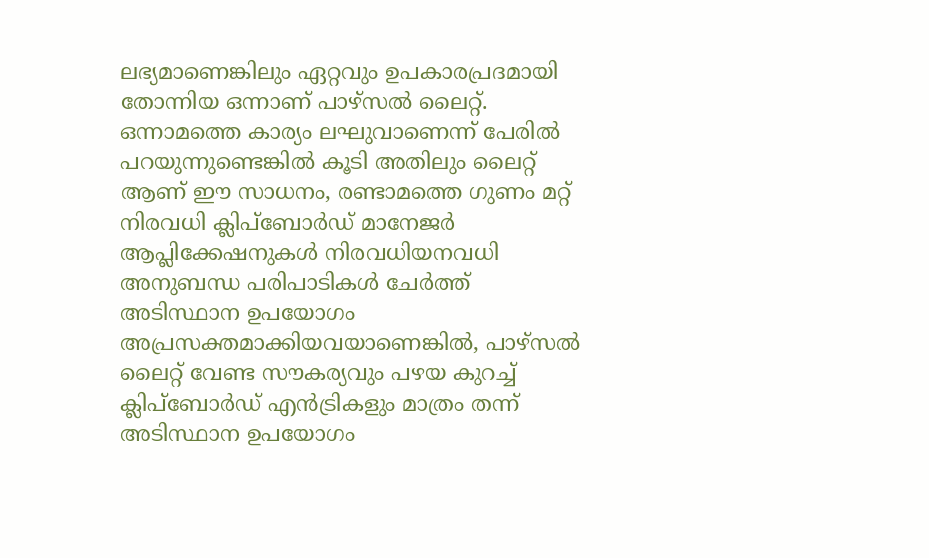ലഭ്യമാണെങ്കിലും ഏറ്റവും ഉപകാരപ്രദമായി തോന്നിയ ഒന്നാണ് പാഴ്സൽ ലൈറ്റ്. ഒന്നാമത്തെ കാര്യം ലഘുവാണെന്ന് പേരിൽ പറയുന്നുണ്ടെങ്കിൽ കൂടി അതിലും ലൈറ്റ് ആണ് ഈ സാധനം, രണ്ടാമത്തെ ഗുണം മറ്റ് നിരവധി ക്ലിപ്ബോർഡ് മാനേജർ ആപ്ലിക്കേഷനുകൾ നിരവധിയനവധി അനുബന്ധ പരിപാടികൾ ചേർത്ത് അടിസ്ഥാന ഉപയോഗം അപ്രസക്തമാക്കിയവയാണെങ്കിൽ, പാഴ്സൽ ലൈറ്റ് വേണ്ട സൗകര്യവും പഴയ കുറച്ച് ക്ലിപ്ബോർഡ് എൻട്രികളും മാത്രം തന്ന് അടിസ്ഥാന ഉപയോഗം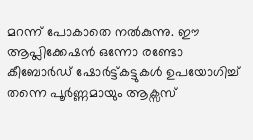മറന്ന് പോകാതെ നൽകുന്നു. ഈ ആപ്ലിക്കേഷൻ ഒന്നോ രണ്ടോ കീബോർഡ് ഷോർട്ട്കട്ടുകൾ ഉപയോഗിച്ച് തന്നെ പൂർണ്ണമായും ആക്സസ്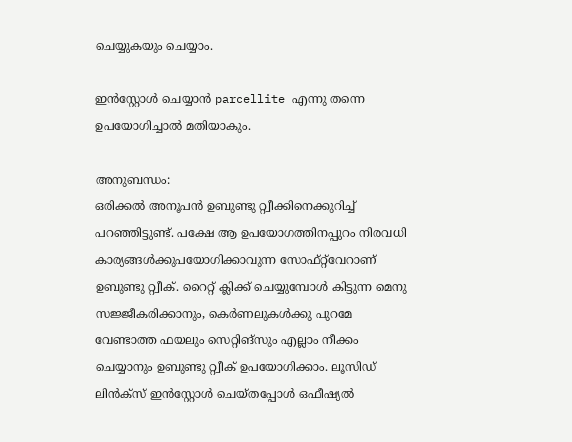ചെയ്യുകയും ചെയ്യാം.

ഇൻസ്റ്റോൾ ചെയ്യാൻ parcellite എന്നു തന്നെ ഉപയോഗിച്ചാൽ മതിയാകും.

അനുബന്ധം:
ഒരിക്കൽ അനൂപൻ ഉബുണ്ടു റ്റ്വീക്കിനെക്കുറിച്ച് പറഞ്ഞിട്ടുണ്ട്. പക്ഷേ ആ ഉപയോഗത്തിനപ്പുറം നിരവധി കാര്യങ്ങൾക്കുപയോഗിക്കാവുന്ന സോഫ്റ്റ്‌വേറാണ് ഉബുണ്ടു റ്റ്വീക്. റൈറ്റ് ക്ലിക്ക് ചെയ്യുമ്പോൾ കിട്ടുന്ന മെനു സജ്ജീകരിക്കാനും, കെർണലുകൾക്കു പുറമേ വേണ്ടാത്ത ഫയലും സെറ്റിങ്സും എല്ലാം നീക്കം ചെയ്യാനും ഉബുണ്ടു റ്റ്വീക് ഉപയോഗിക്കാം. ലൂസിഡ് ലിൻക്സ് ഇൻസ്റ്റോൾ ചെയ്തപ്പോൾ ഒഫീഷ്യൽ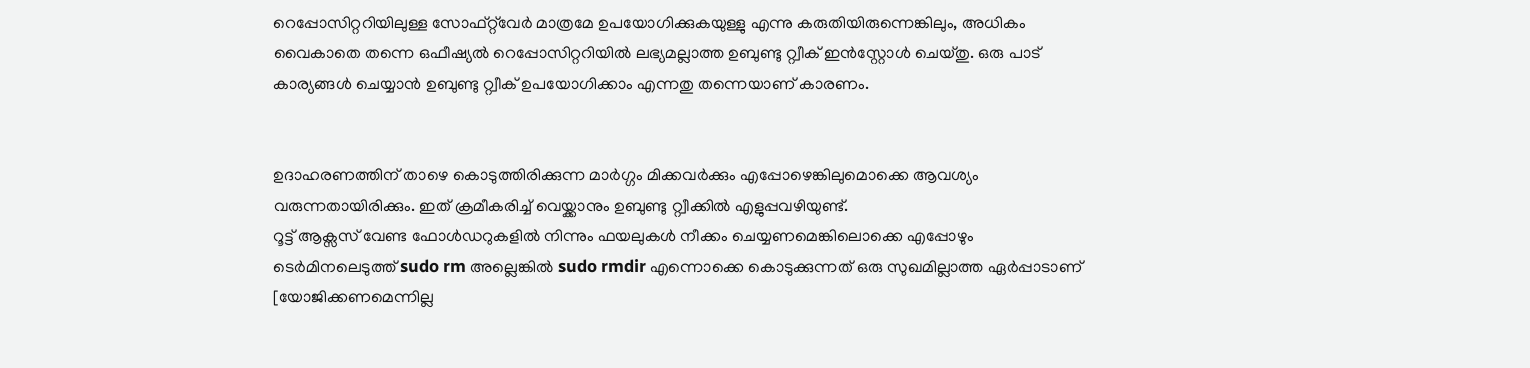റെപ്പോസിറ്ററിയിലുള്ള സോഫ്റ്റ്‌വേർ മാത്രമേ ഉപയോഗിക്കുകയുള്ളു എന്നു കരുതിയിരുന്നെങ്കിലും, അധികം വൈകാതെ തന്നെ ഒഫീഷ്യൽ റെപ്പോസിറ്ററിയിൽ ലഭ്യമല്ലാത്ത ഉബുണ്ടു റ്റ്വീക് ഇൻസ്റ്റോൾ ചെയ്തു. ഒരു പാട് കാര്യങ്ങൾ ചെയ്യാൻ ഉബുണ്ടു റ്റ്വീക് ഉപയോഗിക്കാം എന്നതു തന്നെയാണ് കാരണം.


ഉദാഹരണത്തിന് താഴെ കൊടുത്തിരിക്കുന്ന മാർഗ്ഗം മിക്കവർക്കും എപ്പോഴെങ്കിലുമൊക്കെ ആവശ്യം വരുന്നതായിരിക്കും. ഇത് ക്രമീകരിച്ച് വെയ്ക്കാനും ഉബുണ്ടു റ്റ്വീക്കിൽ എളുപ്പവഴിയുണ്ട്.
റൂട്ട് ആക്സസ് വേണ്ട ഫോൾഡറുകളിൽ നിന്നും ഫയലുകൾ നീക്കം ചെയ്യണമെങ്കിലൊക്കെ എപ്പോഴും ടെർമിനലെടുത്ത് sudo rm അല്ലെങ്കിൽ sudo rmdir എന്നൊക്കെ കൊടുക്കുന്നത് ഒരു സുഖമില്ലാത്ത ഏർപ്പാടാണ് [യോജിക്കണമെന്നില്ല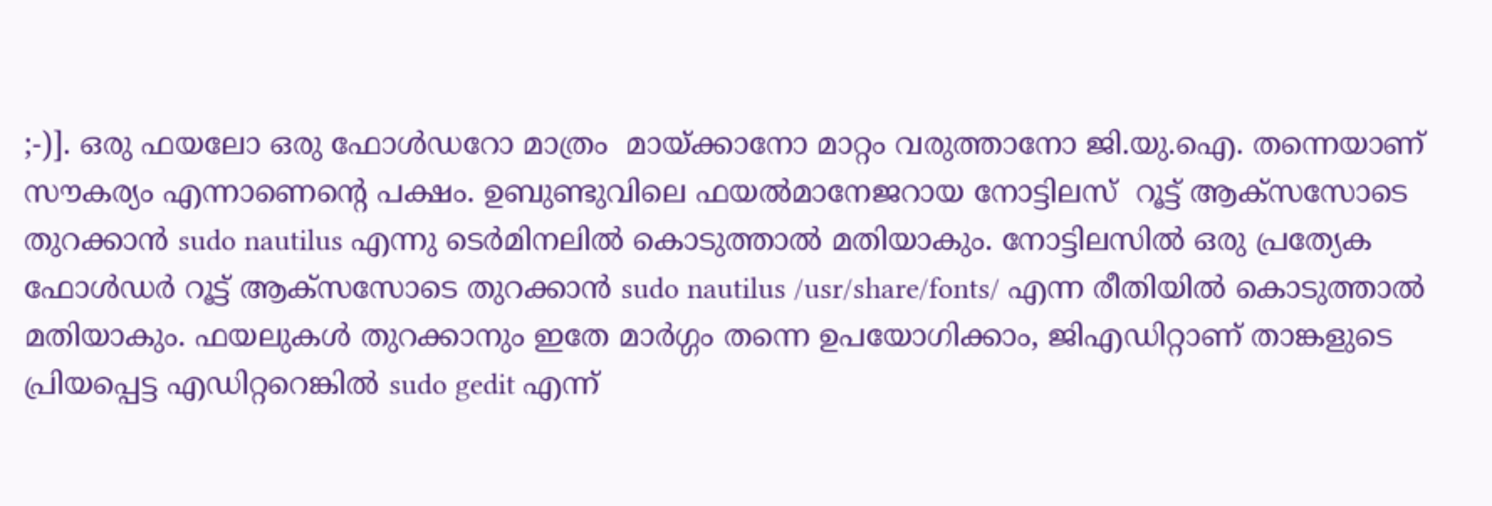;-)]. ഒരു ഫയലോ ഒരു ഫോൾഡറോ മാത്രം  മായ്ക്കാനോ മാറ്റം വരുത്താനോ ജി.യു.ഐ. തന്നെയാണ് സൗകര്യം എന്നാണെന്റെ പക്ഷം. ഉബുണ്ടുവിലെ ഫയൽമാനേജറായ നോട്ടിലസ്  റൂട്ട് ആക്സസോടെ തുറക്കാൻ sudo nautilus എന്നു ടെർമിനലിൽ കൊടുത്താൽ മതിയാകും. നോട്ടിലസിൽ ഒരു പ്രത്യേക ഫോൾഡർ റൂട്ട് ആക്സസോടെ തുറക്കാൻ sudo nautilus /usr/share/fonts/ എന്ന രീതിയിൽ കൊടുത്താൽ മതിയാകും. ഫയലുകൾ തുറക്കാനും ഇതേ മാർഗ്ഗം തന്നെ ഉപയോഗിക്കാം, ജി‌എഡിറ്റാണ് താങ്കളുടെ പ്രിയപ്പെട്ട എഡിറ്ററെങ്കിൽ sudo gedit എന്ന്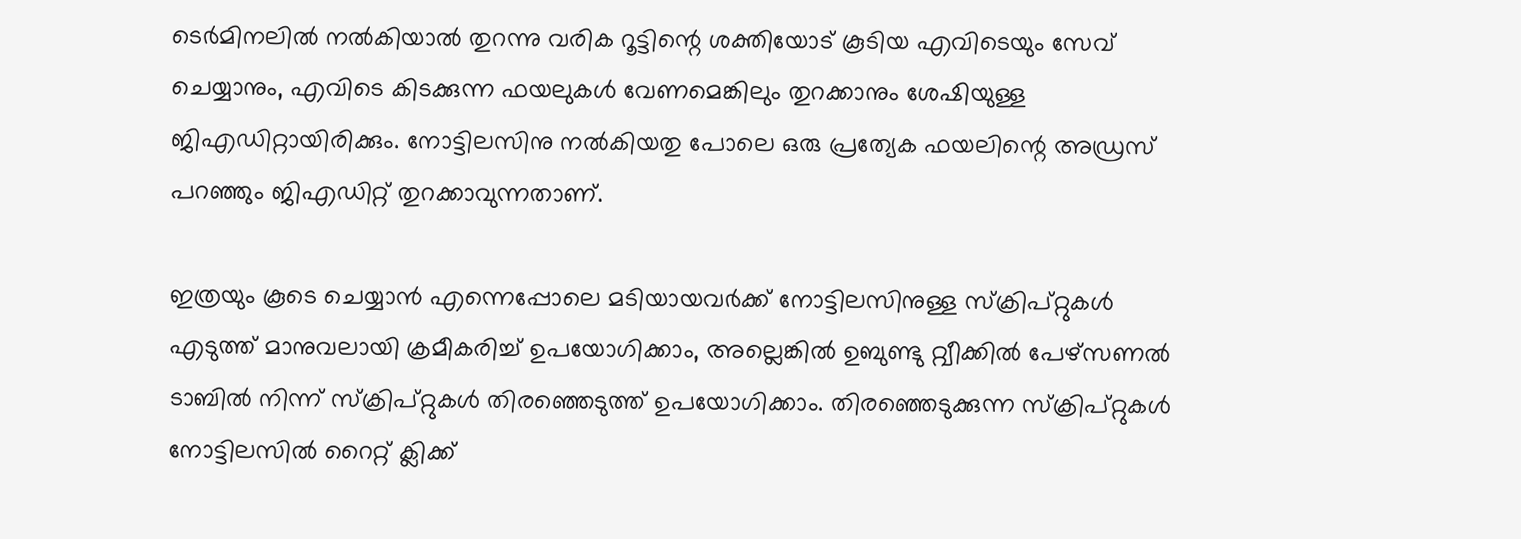ടെർമിനലിൽ നൽകിയാൽ തുറന്നു വരിക റൂട്ടിന്റെ ശക്തിയോട് കൂടിയ എവിടെയും സേവ് ചെയ്യാനും, എവിടെ കിടക്കുന്ന ഫയലുകൾ വേണമെങ്കിലും തുറക്കാനും ശേഷിയുള്ള ജിഎഡിറ്റായിരിക്കും. നോട്ടിലസിനു നൽകിയതു പോലെ ഒരു പ്രത്യേക ഫയലിന്റെ അഡ്രസ് പറഞ്ഞും ജിഎഡിറ്റ് തുറക്കാവുന്നതാണ്.

ഇത്രയും കൂടെ ചെയ്യാൻ എന്നെപ്പോലെ മടിയായവർക്ക് നോട്ടിലസിനുള്ള സ്ക്രിപ്റ്റുകൾ എടുത്ത് മാനുവലായി ക്രമീകരിച്ച് ഉപയോഗിക്കാം, അല്ലെങ്കിൽ ഉബുണ്ടു റ്റ്വീക്കിൽ പേഴ്സണൽ ടാബിൽ നിന്ന് സ്ക്രിപ്റ്റുകൾ തിരഞ്ഞെടുത്ത് ഉപയോഗിക്കാം. തിരഞ്ഞെടുക്കുന്ന സ്ക്രിപ്റ്റുകൾ നോട്ടിലസിൽ റൈറ്റ് ക്ലിക്ക്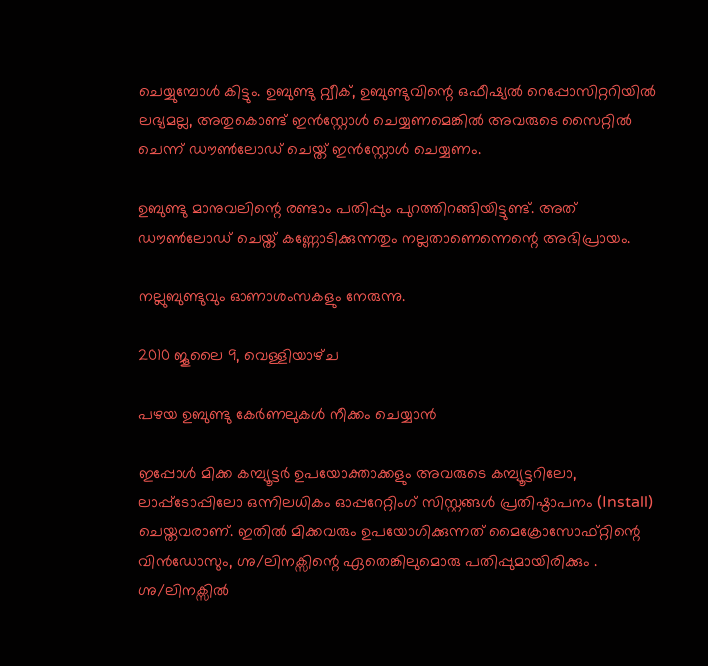ചെയ്യുമ്പോൾ കിട്ടും. ഉബുണ്ടു റ്റ്വീക്, ഉബുണ്ടുവിന്റെ ഒഫീഷ്യൽ റെപ്പോസിറ്ററിയിൽ ലഭ്യമല്ല, അതുകൊണ്ട് ഇൻസ്റ്റോൾ ചെയ്യണമെങ്കിൽ അവരുടെ സൈറ്റിൽ ചെന്ന് ഡൗൺലോഡ് ചെയ്ത് ഇൻസ്റ്റോൾ ചെയ്യണം.

ഉബുണ്ടു മാനുവലിന്റെ രണ്ടാം പതിപ്പും പുറത്തിറങ്ങിയിട്ടുണ്ട്. അത് ഡൗൺലോഡ് ചെയ്ത് കണ്ണോടിക്കുന്നതും നല്ലതാണെന്നെന്റെ അഭിപ്രായം.

നല്ലുബുണ്ടുവും ഓണാശംസകളും നേരുന്നു.

2010 ജൂലൈ 9, വെള്ളിയാഴ്‌ച

പഴയ ഉബുണ്ടു കേർണലുകൾ നീക്കം ചെയ്യാൻ

ഇപ്പോൾ മിക്ക കമ്പ്യൂട്ടർ ഉപയോക്താക്കളും അവരുടെ കമ്പ്യൂട്ടറിലോ, ലാപ്പ്ടോപ്പിലോ ഒന്നിലധികം ഓപ്പറേറ്റിംഗ് സിസ്റ്റങ്ങൾ പ്രതിഷ്ഠാപനം (Install) ചെയ്തവരാണ്. ഇതിൽ മിക്കവരും ഉപയോഗിക്കുന്നത് മൈക്രോസോഫ്റ്റിന്റെ വിൻഡോസും, ഗ്നു/ലിനക്സിന്റെ ഏതെങ്കിലുമൊരു പതിപ്പുമായിരിക്കും . ഗ്നു/ലിനക്സിൽ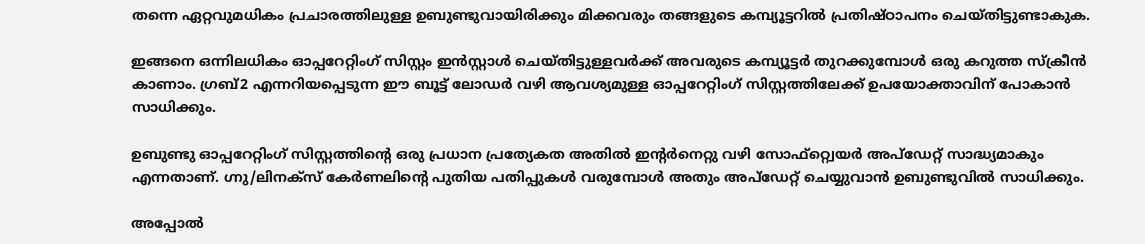തന്നെ ഏറ്റവുമധികം പ്രചാരത്തിലുള്ള ഉബുണ്ടുവായിരിക്കും മിക്കവരും തങ്ങളുടെ കമ്പ്യൂട്ടറിൽ പ്രതിഷ്ഠാപനം ചെയ്തിട്ടുണ്ടാകുക.

ഇങ്ങനെ ഒന്നിലധികം ഓപ്പറേറ്റിംഗ് സിസ്റ്റം ഇൻസ്റ്റാൾ ചെയ്തിട്ടുള്ളവർക്ക് അവരുടെ കമ്പ്യൂട്ടർ തുറക്കുമ്പോൾ ഒരു കറുത്ത സ്ക്രീൻ കാണാം. ഗ്രബ്2 എന്നറിയപ്പെടുന്ന ഈ ബൂട്ട് ലോഡർ വഴി ആവശ്യമുള്ള ഓപ്പറേറ്റിംഗ് സിസ്റ്റത്തിലേക്ക് ഉപയോക്താവിന് പോകാൻ സാധിക്കും.

ഉബുണ്ടു ഓപ്പറേറ്റിംഗ് സിസ്റ്റത്തിന്റെ ഒരു പ്രധാന പ്രത്യേകത അതിൽ ഇന്റർനെറ്റു വഴി സോഫ്റ്റ്വെയർ അപ്‌ഡേറ്റ് സാദ്ധ്യമാകും എന്നതാണ്. ഗ്നു/ലിനക്സ് കേർണലിന്റെ പുതിയ പതിപ്പുകൾ വരുമ്പോൾ അതും അപ്ഡേറ്റ് ചെയ്യുവാൻ ഉബുണ്ടുവിൽ സാ‍ധിക്കും.

അപ്പോൽ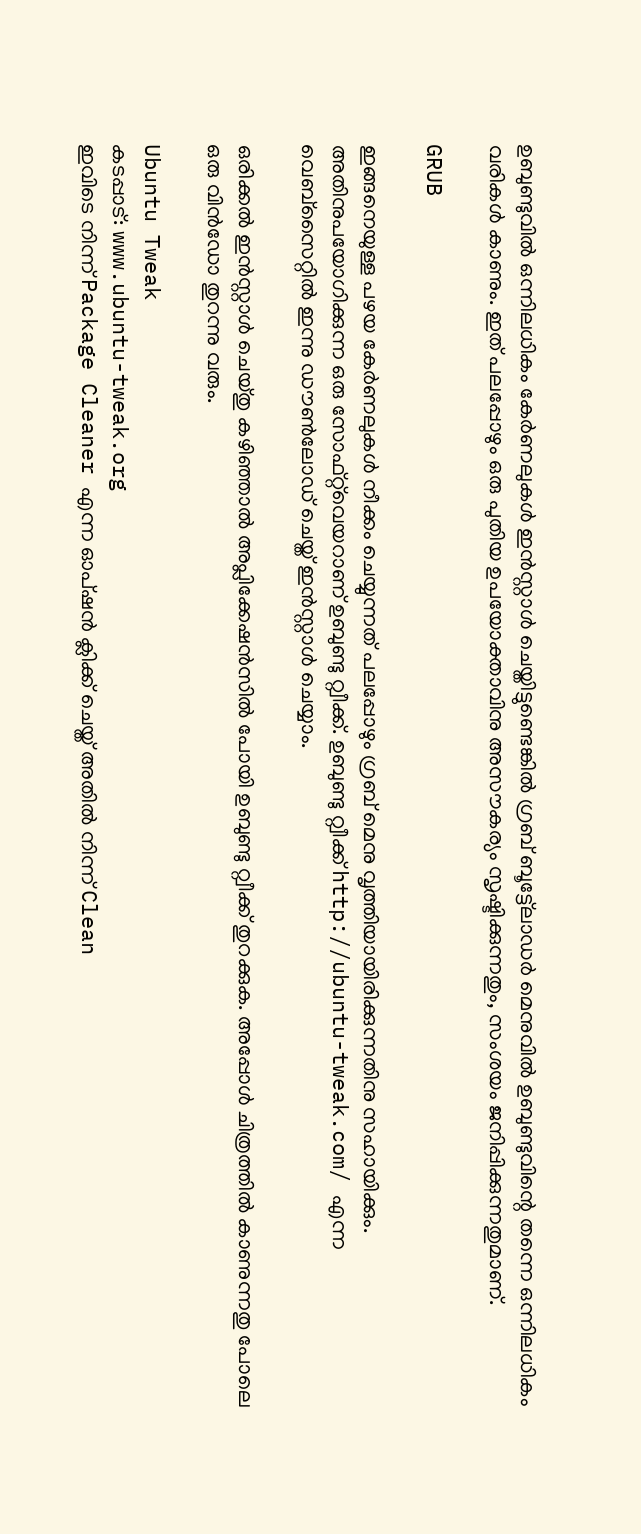ഉബുണ്ടുവിൽ ഒന്നിലധികം കേർണലുകൾ ഇൻസ്റ്റാൾ ചെയ്തിട്ടുണ്ടെങ്കിൽ ഗ്രബ് ബൂട്ട്ലോഡർ മെനുവിൽ ഉബുണ്ടുവിന്റെ തന്നെ ഒന്നിലധികം വരികൾ കാണും. ഇത് പലപ്പോഴും ഒരു പുതിയ ഉപയോക്താവിനു അസൗകര്യം സൃഷ്ടിക്കുന്നതും, സംശയം ജനിപ്പിക്കുന്നതുമാണ്.

GRUB

ഇങ്ങനെയുള്ള പഴയ കേർണലുകൾ നീക്കം ചെയ്യുന്നത് പലപ്പോഴും ഗ്രബ് മെനു വൃത്തിയായിരിക്കുന്നതിനു സഹായിക്കും. അതിനുപയോഗിക്കുന്ന ഒരു സോഫ്റ്റ്‌വെയറാണ് ഉബുണ്ടു റ്റ്വീക്ക്. ഉബുണ്ടു റ്റ്വീക്ക് http://ubuntu-tweak.com/ എന്ന വെബ്‌സൈറ്റിൽ ഇന്നു ഡൗൺലോഡ് ചെയ്ത് ഇൻസ്റ്റാൾ ചെയ്യാം.

ഒരിക്കൽ ഇൻസ്റ്റാൾ ചെയ്തു കഴിഞ്ഞാൽ അപ്ലിക്കേഷൻസിൽ പോയി ഉബുണ്ടു റ്റ്വീക്ക് തുറക്കുക. അപ്പോൾ ചിത്രത്തിൽ കാണുന്നതു പോലെ ഒരു വിൻഡോ തുറന്നു വരും.

Ubuntu Tweak
കടപ്പാട്: www.ubuntu-tweak.org
ഇവിടെ നിന്ന് Package Cleaner എന്ന ഓപ്ഷൻ ക്ലിക്ക് ചെയ്ത് അതിൽ നിന്ന് Clean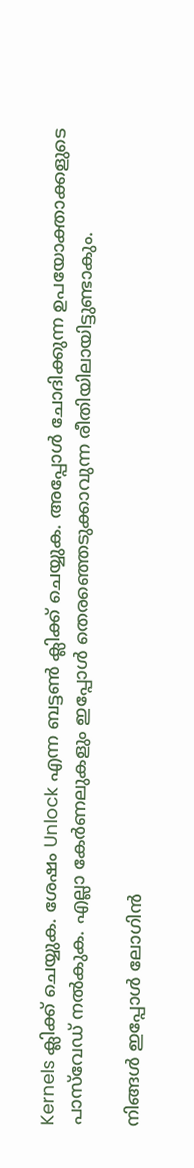Kernels ക്ലിക്ക് ചെയ്യുക. ശേഷം Unlock എന്ന ബട്ടൺ ക്ലിക്ക് ചെയ്യുക. അപ്പോൾ ചോദിക്കുന്ന ഉപയോക്താക്കളുടെ പാസ്‌വേഡ് നൽകുക. എല്ലാ കേർണലുകളും ഇപ്പോൾ തെരഞ്ഞെടുക്കാവുന്ന രീതിയിലായിട്ടുണ്ടാകും.

നിങ്ങൾ ഇപ്പോൾ ലോഗിൻ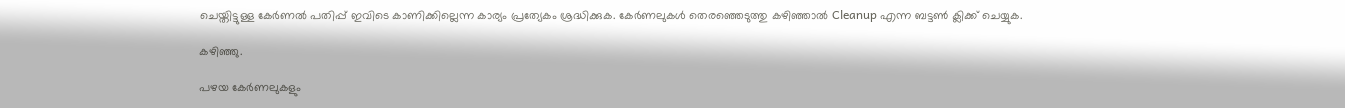ചെയ്തിട്ടുള്ള കേർണൽ പതിപ്പ് ഇവിടെ കാണിക്കില്ലെന്ന കാര്യം പ്രത്യേകം ശ്രദ്ധിക്കുക. കേർണലുകൾ തെരഞ്ഞെടുത്തു കഴിഞ്ഞാൽ Cleanup എന്ന ബട്ടൺ ക്ലിക്ക് ചെയ്യുക.

കഴിഞ്ഞു.

പഴയ കേർണലുകളും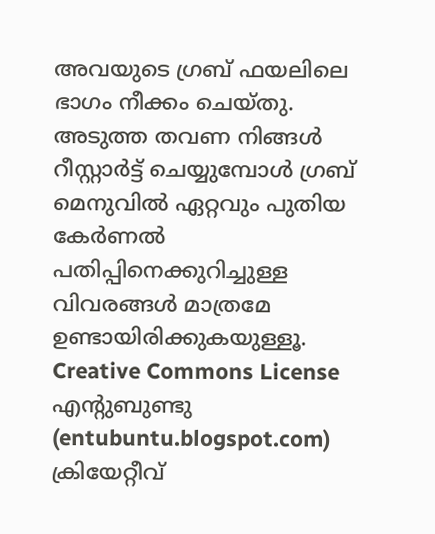അവയുടെ ഗ്രബ് ഫയലിലെ ഭാഗം നീക്കം ചെയ്തു. അടുത്ത തവണ നിങ്ങൾ റീസ്റ്റാർട്ട് ചെയ്യുമ്പോൾ ഗ്രബ് മെനുവിൽ ഏറ്റവും പുതിയ കേർണൽ പതിപ്പിനെക്കുറിച്ചുള്ള വിവരങ്ങൾ മാത്രമേ ഉണ്ടായിരിക്കുകയുള്ളൂ.
Creative Commons License
എന്റുബുണ്ടു (entubuntu.blogspot.com) ക്രിയേറ്റീവ്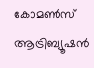കോമൺസ് ആട്രിബ്യൂഷൻ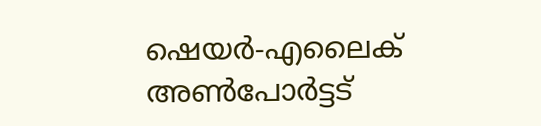ഷെയർ-എലൈക് അൺപോർട്ടട്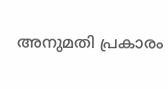അനുമതി പ്രകാരം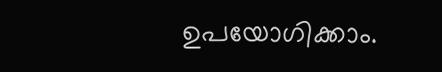ഉപയോഗിക്കാം.